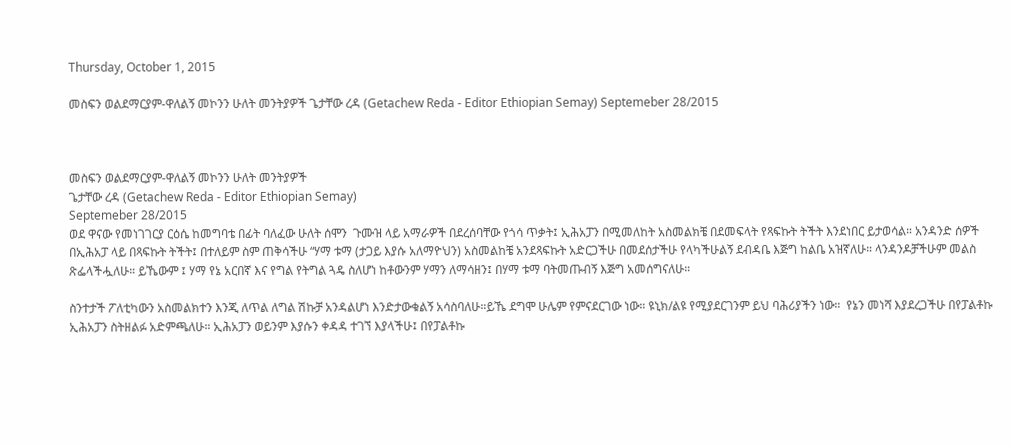Thursday, October 1, 2015

መስፍን ወልደማርያም-ዋለልኝ መኮንን ሁለት መንትያዎች ጌታቸው ረዳ (Getachew Reda - Editor Ethiopian Semay) Septemeber 28/2015



መስፍን ወልደማርያም-ዋለልኝ መኮንን ሁለት መንትያዎች
ጌታቸው ረዳ (Getachew Reda - Editor Ethiopian Semay)
Septemeber 28/2015
ወደ ዋናው የመነገገርያ ርዕሴ ከመግባቴ በፊት ባለፈው ሁለት ሰሞን  ጉሙዝ ላይ አማራዎች በደረሰባቸው የጎሳ ጥቃት፤ ኢሕአፓን በሚመለከት አስመልክቼ በደመፍላት የጻፍኩት ትችት እንደነበር ይታወሳል። አንዳንድ ሰዎች በኢሕአፓ ላይ በጻፍኩት ትችት፤ በተለይም ስም ጠቅሳችሁ “ሃማ ቱማ (ታጋይ እያሱ አለማዮህን) አስመልከቼ አንደጻፍኩት አድርጋችሁ በመደሰታችሁ የላካችሁልኝ ደብዳቤ እጅግ ከልቤ አዝኛለሁ። ላንዳንዶቻችሁም መልስ ጽፌላችሗለሁ። ይኼውም ፤ ሃማ የኔ አርበኛ እና የግል የትግል ጓዴ ስለሆነ ከቶውንም ሃማን ለማሳዘን፤ በሃማ ቱማ ባትመጡብኝ እጅግ አመሰግናለሁ።

ስንተታች ፖለቲካውን አስመልክተን እንጂ ለጥል ለግል ሽኩቻ አንዳልሆነ እንድታውቁልኝ አሳስባለሁ።ይኼ ደግሞ ሁሌም የምናደርገው ነው። ዩኒክ/ልዩ የሚያደርገንም ይህ ባሕሪያችን ነው።  የኔን መነሻ እያደረጋችሁ በየፓልቶኩ ኢሕአፓን ስትዘልፉ አድምጫለሁ። ኢሕአፓን ወይንም እያሱን ቀዳዳ ተገኘ እያላችሁ፤ በየፓልቶኩ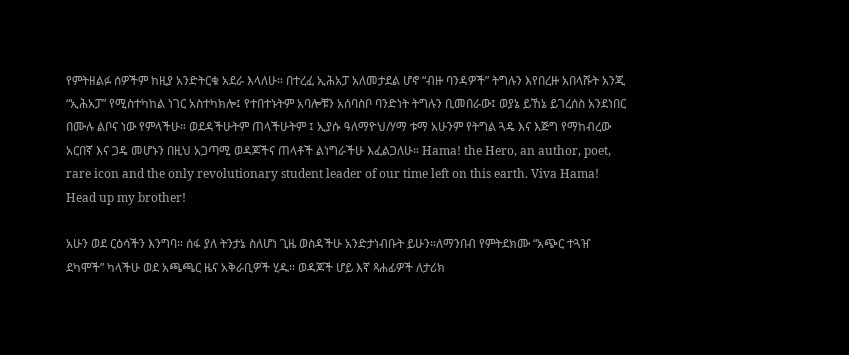የምትዘልፉ ሰዎችም ከዚያ አንድትርቁ አደራ እላለሁ። በተረፈ ኢሕአፓ አለመታደል ሆኖ “ብዙ ባንዳዎች” ትግሉን እየበረዙ አበላሹት አንጂ “ኢሕአፓ” የሚስተካከል ነገር አስተካክሎ፤ የተበተኑትም አባሎቹን አሰባስቦ ባንድነት ትግሉን ቢመበራው፤ ወያኔ ይኸኔ ይገረሰስ አንደነበር በሙሉ ልቦና ነው የምላችሁ። ወደዳችሁትም ጠላችሁትም ፤ ኢያሱ ዓለማዮህ/ሃማ ቱማ አሁንም የትግል ጓዴ እና እጅግ የማከብረው አርበኛ እና ጋዴ መሆኑን በዚህ አጋጣሚ ወዳጆችና ጠላቶች ልነግራችሁ እፈልጋለሁ። Hama! the Hero, an author, poet, rare icon and the only revolutionary student leader of our time left on this earth. Viva Hama! Head up my brother!

አሁን ወደ ርዕሳችን እንግባ። ሰፋ ያለ ትንታኔ ስለሆነ ጊዜ ወስዳችሁ አንድታነብቡት ይሁን።ለማንበብ የምትደክሙ “አጭር ተጓዠ ደካሞች” ካላችሁ ወደ አጫጫር ዜና አቅራቢዎች ሂዱ። ወዳጆች ሆይ እኛ ጻሐፊዎች ለታሪክ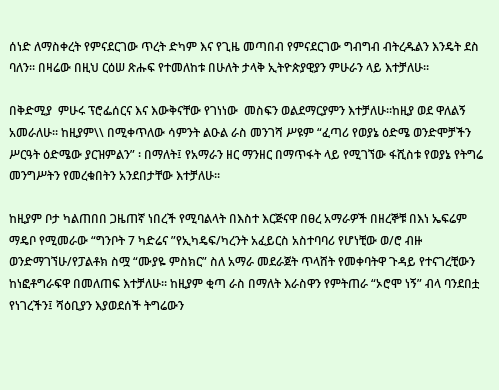ሰነድ ለማስቀረት የምናደርገው ጥረት ድካም እና የጊዜ መጣበብ የምናደርገው ግብግብ ብትረዱልን እንዴት ደስ ባለን። በዛሬው በዚህ ርዕሠ ጽሑፍ የተመለከቱ በሁለት ታላቅ ኢትዮጵያዊያን ምሁራን ላይ እተቻለሁ።

በቅድሚያ  ምሁሩ ፕሮፌሰርና እና እውቅናቸው የገነነው  መስፍን ወልደማርያምን እተቻለሁ።ከዚያ ወደ ዋለልኝ አመራለሁ። ከዚያም\\ በሚቀጥለው ሳምንት ልዑል ራስ መንገሻ ሥዩም “ፈጣሪ የወያኔ ዕድሜ ወንድሞቻችን ሥርዓት ዕድሜው ያርዝምልን” ፡ በማለት፤ የአማራን ዘር ማንዘር በማጥፋት ላይ የሚገኘው ፋሺስቱ የወያኔ የትግሬ መንግሥትን የመረቁበትን አንደበታቸው እተቻለሁ።

ከዚያም ቦታ ካልጠበበ ጋዜጠኛ ነበረች የሚባልላት በእስተ እርጅናዋ በፀረ አማራዎች በዘረኞቹ በእነ ኤፍሬም ማዴቦ የሚመራው “ግንቦት 7 ካድሬና ”የኢካዴፍ/ካረንት አፈይርስ አስተባባሪ የሆነቺው ወ/ሮ ብዙ ወንድማገኘሁ/የፓልቶክ ስሟ “ሙያዬ ምስክር” ስለ አማራ መደራጀት ጥላሸት የመቀባትዋ ጉዳይ የተናገረቺውን ከነፎቶግራፍዋ በመለጠፍ እተቻለሁ። ከዚያም ቂጣ ራስ በማለት እራስዋን የምትጠራ “ኦሮሞ ነኝ” ብላ ባንደበቷ የነገረችን፤ ሻዕቢያን እያወደሰች ትግሬውን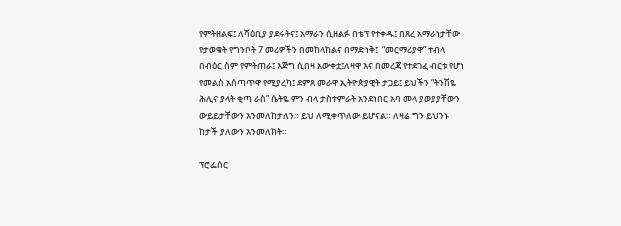የምትዘልፍ፤ ለሻዕቢያ ያደሩትና፤ አማራን ሲዘልፉ በቴፕ የተቀዱ፤ በጸረ አማራነታቸው የታወቁት የግንቦት 7 መሪዎችን በመከላከልና በማድነቅ፤  “መርማሪያዋ” ተብላ በብዕር ስም የምትጠራ፤ እጅግ ሲበዛ አውቀቷ፤ለዛዋ እና በመረጃ የተደገፈ ብርቱ የሆነ የመልስ አሰጣጥዋ የሚያረካ፤ ደምጸ መራዋ ኢትዮጵያዊት ታጋይ፤ ይህችን “ትንሽዬ ሕሊና ያላት ቂጣ ራስ” ሴትዬ ምን ብላ ታስተምራት አንደነበር አባ መላ ያወያያቸውን ውይይታቸውን እንመለከታለን። ይህ ለሚቀጥለው ይሆናል። ለዛሬ ግን ይህንኑ ከታች ያለውን እንመለክት።

ፕሮፌሰር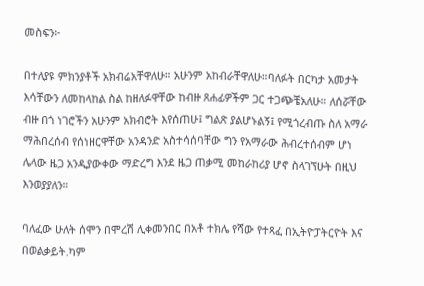መስፍን፦

በተለያዩ ምክንያቶች አክብሬአቸዋለሁ። አሁንም አከብራቸዋለሁ።ባለፉት በርካታ አመታት እሳቸውን ለመከላከል ስል ከዘለፉዋቸው ከብዙ ጸሐፊዎችም ጋር ተጋጭቼአለሁ። ለሰሯቸው ብዙ በጎ ነገሮችን አሁንም አክብሮት እየሰጠሁ፤ ግልጽ ያልሆኑልኝ፤ የሚጎረብጡ ስለ አማራ ማሕበረሰብ የሰነዘርዋቸው አንዳንድ አስተሳሰባቸው ግን የአማራው ሕብረተሰብም ሆነ ሌላው ዜጋ አንዲያውቀው ማድረግ እንደ ዜጋ ጠቃሚ መከራከሪያ ሆኖ ስላገኘሁት በዚህ እንወያያለን።

ባለፈው ሁለት ሰሞን በሞረሽ ሊቀመንበር በአቶ ተክሌ የሻው የተጻፈ በኢትዮፓትርዮት እና በወልቃይት.ካም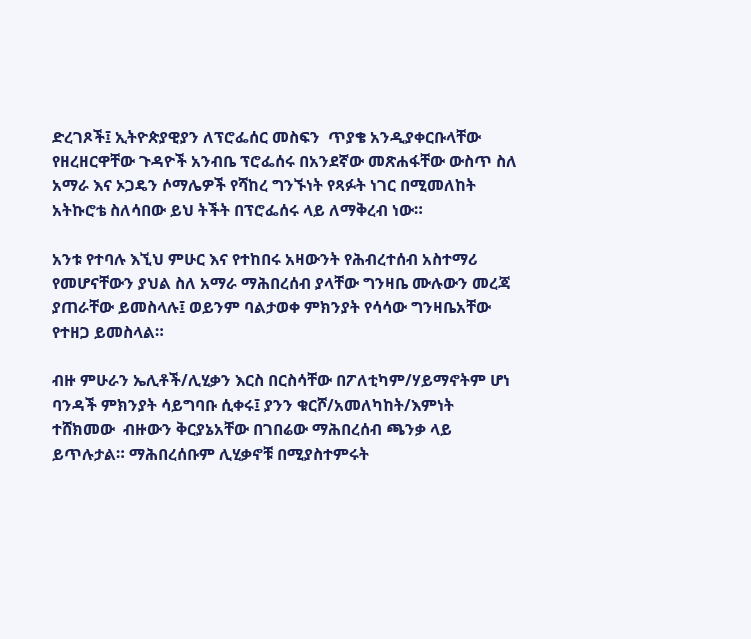ድረገጾች፤ ኢትዮጵያዊያን ለፕሮፌሰር መስፍን  ጥያቄ አንዲያቀርቡላቸው የዘረዘርዋቸው ጉዳዮች አንብቤ ፕሮፌሰሩ በአንደኛው መጽሐፋቸው ውስጥ ስለ አማራ እና ኦጋዴን ሶማሌዎች የሻከረ ግንኙነት የጻፉት ነገር በሚመለከት አትኩሮቴ ስለሳበው ይህ ትችት በፕሮፌሰሩ ላይ ለማቅረብ ነው።

አንቱ የተባሉ እኚህ ምሁር እና የተከበሩ አዛውንት የሕብረተሰብ አስተማሪ የመሆናቸውን ያህል ስለ አማራ ማሕበረሰብ ያላቸው ግንዛቤ ሙሉውን መረጃ ያጠራቸው ይመስላሉ፤ ወይንም ባልታወቀ ምክንያት የሳሳው ግንዛቤአቸው የተዘጋ ይመስላል።

ብዙ ምሁራን ኤሊቶች/ሊሂቃን እርስ በርስሳቸው በፖለቲካም/ሃይማኖትም ሆነ ባንዳች ምክንያት ሳይግባቡ ሲቀሩ፤ ያንን ቁርሾ/አመለካከት/እምነት ተሸክመው  ብዙውን ቅርያኔአቸው በገበሬው ማሕበረሰብ ጫንቃ ላይ ይጥሉታል። ማሕበረሰቡም ሊሂቃኖቹ በሚያስተምሩት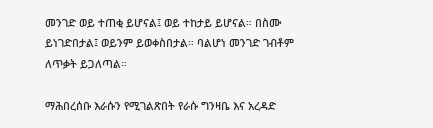መንገድ ወይ ተጠቂ ይሆናል፤ ወይ ተከታይ ይሆናል። በስሙ ይነገድበታል፤ ወይንም ይወቀስበታል። ባልሆነ መንገድ ገብቶም ለጥቃት ይጋለጣል።

ማሕበረሰቡ እራሱን የሚገልጽበት የራሱ ግንዛቤ እና አረዳድ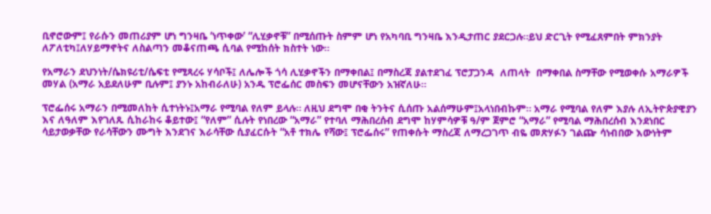ቢኖሮውም፤ የራሱን መጠሪያም ሆነ ግንዛቤ ‘ነጥቀው’ “ሊሂቃኖቹ” በሚሰጡት ስምም ሆነ የአካባቢ ግንዛቤ እንዲታጠር ያደርጋሉ።ይህ ድርጊት የሚፈጸምበት ምክንያት ለፖለቲካ፤ለሃይማኖትና ለስልጣን መቆናጠጫ ሲባል የሚከሰት ክስተት ነው።

የአማራን ደህንነት/ሴክዩሪቲ/ሴፍቲ የሚጻረሩ ሃሳቦች፤ ለሌሎች ጎሳ ሊሂቃኖችን በማቀበል፤ በማስረጃ ያልተደገፈ ፕሮፓጋንዳ  ለጠላት  በማቀበል ስማቸው የሚወቀሱ አማራዎች መሃል (አማራ አይደለሁም ቢሉም፤ ያንኑ አከብራለሁ) አንዱ ፕሮፌሰር መስፍን መሆናቸውን አዝኛለሁ።

ፕሮፌሰሩ አማራን በሚመለከት ሲተነትኑ፤አማራ የሚባል የለም ይላሉ። ለዚህ ደግሞ በቂ ትንትና ሲሰጡ አልሰማሁም፤አላነበብኩም። አማራ የሚባል የለም እያሉ ለኢትዮጵያዊያን እና ለዓለም እየገለጹ ሲከራከሩ ቆይተው፤ “የለም” ሲሉት የነበረው “አማራ” የተባለ ማሕበረሰብ ደግሞ ከሃምሳዎቹ ዓ/ም ጀምሮ “አማራ” የሚባል ማሕበረሰብ እንደነበር ሳይታወቃቸው የራሳቸውን ሙግት እንደገና እራሳቸው ሲያፈርሱት “አቶ ተክሌ የሻው፤ ፕሮፌሰሩ” የጠቀሱት ማስረጃ ለማረጋገጥ ብዬ መጽሃፉን ገልጬ ሳነብበው እውነትም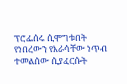ፕሮፌሰሩ ሲሞግቱበት የነበረውን የእራሳቸው ነጥብ ተመልሰው ሲያፈርሱት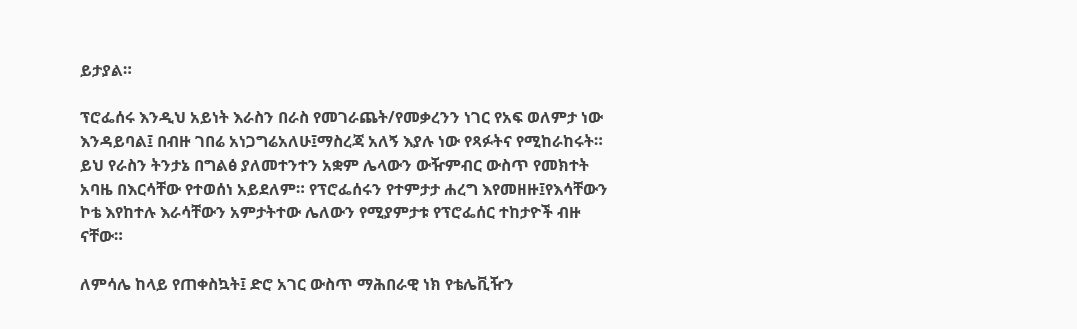ይታያል።

ፕሮፌሰሩ እንዲህ አይነት እራስን በራስ የመገራጨት/የመቃረንን ነገር የአፍ ወለምታ ነው እንዳይባል፤ በብዙ ገበሬ አነጋግሬአለሁ፤ማስረጃ አለኝ እያሉ ነው የጻፉትና የሚከራከሩት። ይህ የራስን ትንታኔ በግልፅ ያለመተንተን አቋም ሌላውን ውዥምብር ውስጥ የመክተት አባዜ በእርሳቸው የተወሰነ አይደለም። የፕሮፌሰሩን የተምታታ ሐረግ እየመዘዙ፤የእሳቸውን ኮቴ እየከተሉ እራሳቸውን አምታትተው ሌለውን የሚያምታቱ የፕሮፌሰር ተከታዮች ብዙ ናቸው።

ለምሳሌ ከላይ የጠቀስኳት፤ ድሮ አገር ውስጥ ማሕበራዊ ነክ የቴሌቪዥን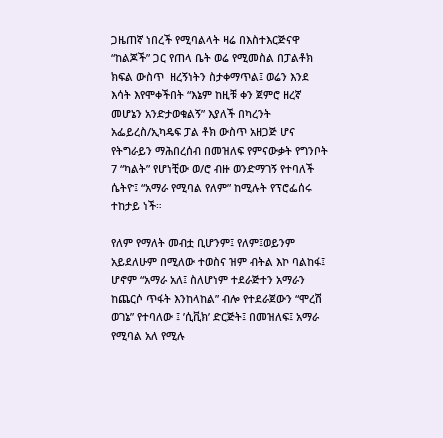ጋዜጠኛ ነበረች የሚባልላት ዛሬ በእስተእርጅናዋ “ከልጆች” ጋር የጠላ ቤት ወሬ የሚመስል በፓልቶክ ክፍል ውስጥ  ዘረኝነትን ስታቀማጥል፤ ወሬን እንደ እሳት እየሞቀችበት “እኔም ከዚቹ ቀን ጀምሮ ዘረኛ መሆኔን አንድታወቁልኝ” እያለች በካረንት አፌይረስ/ኢካዴፍ ፓል ቶክ ውስጥ አዘጋጅ ሆና የትግራይን ማሕበረሰብ በመዝለፍ የምናውቃት የግንቦት 7 “ካልት” የሆነቺው ወ/ሮ ብዙ ወንድማገኝ የተባለች ሴትዮ፤ “አማራ የሚባል የለም” ከሚሉት የፕሮፌሰሩ ተከታይ ነች።

የለም የማለት መብቷ ቢሆንም፤ የለም፤ወይንም አይደለሁም በሚለው ተወስና ዝም ብትል እኮ ባልከፋ፤ ሆኖም “አማራ አለ፤ ስለሆነም ተደራጅተን አማራን ከጨርሶ ጥፋት እንከላከል” ብሎ የተደራጀውን “ሞረሽ ወገኔ” የተባለው ፤ ’ሲቪክ’ ድርጅት፤ በመዝለፍ፤ አማራ የሚባል አለ የሚሉ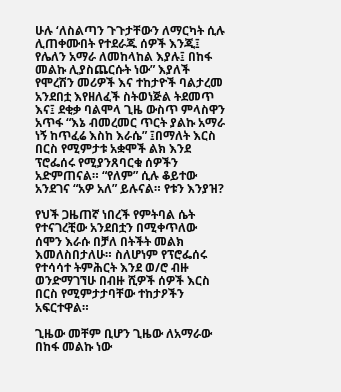ሁሉ ‘ለስልጣን ጉጉታቸውን ለማርካት ሲሉ ሊጠቀሙበት የተደራጁ ሰዎች እንጂ፤ የሌለን አማራ ለመከላከል እያሉ፤ በከፋ መልኩ ሊያስጨርሱት ነው” እያለች የሞረሽን መሪዎች እና ተከታዮች ባልታረመ አንደበቷ እየዘለፈች ስትወነጅል ትደመጥ እና፤ ደቂቃ ባልሞላ ጊዜ ውስጥ ምላስዋን አጥፋ “እኔ ብመረመር ጥርት ያልኩ አማራ ነኝ ከጥፈሬ እስከ እራሴ” ፤በማለት እርስ በርስ የሚምታቱ አቋሞች ልክ እንደ ፕሮፌሰሩ የሚያንጸባርቁ ሰዎችን አድምጠናል። “የለም” ሲሉ ቆይተው አንደገና “አዎ አለ” ይሉናል። የቱን እንያዝ?

የህች ጋዜጠኛ ነበረች የምትባል ሴት የተናገረቺው አንደበቷን በሚቀጥለው ሰሞን እራሱ በቻለ በትችት መልክ እመለስበታለሁ። ስለሆነም የፕሮፌሰሩ የተሳሳተ ትምሕርት እንደ ወ/ሮ ብዙ ወንድማገኘሁ በብዙ ሺዎች ሰዎች እርስ በርስ የሚምታታባቸው ተከታዖችን አፍርተዋል።

ጊዜው መቸም ቢሆን ጊዜው ለአማራው በከፋ መልኩ ነው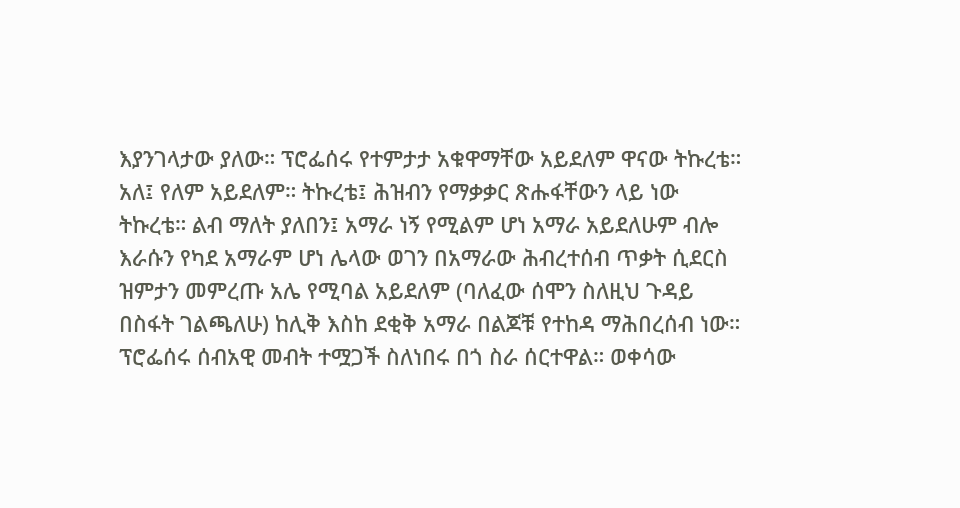እያንገላታው ያለው። ፕሮፌሰሩ የተምታታ አቁዋማቸው አይደለም ዋናው ትኩረቴ። አለ፤ የለም አይደለም። ትኩረቴ፤ ሕዝብን የማቃቃር ጽሑፋቸውን ላይ ነው ትኩረቴ። ልብ ማለት ያለበን፤ አማራ ነኝ የሚልም ሆነ አማራ አይደለሁም ብሎ እራሱን የካደ አማራም ሆነ ሌላው ወገን በአማራው ሕብረተሰብ ጥቃት ሲደርስ ዝምታን መምረጡ አሌ የሚባል አይደለም (ባለፈው ሰሞን ስለዚህ ጉዳይ በስፋት ገልጫለሁ) ከሊቅ እስከ ደቂቅ አማራ በልጆቹ የተከዳ ማሕበረሰብ ነው። ፕሮፌሰሩ ሰብአዊ መብት ተሟጋች ስለነበሩ በጎ ስራ ሰርተዋል። ወቀሳው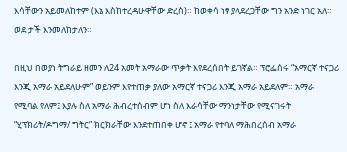እሳቸውን አይመለከተም (እኔ እስከተረዳሁዋቸው ድረስ)። ከወቀሳ ነፃ ያላደረጋቸው ግን አንድ ነገር አለ። ወደ ታች እንመለከታለን።

በዚህ በወያነ ትግራይ ዘመን ለ24 አመት አማራው ጥቃት እየደረሰበት ይገኛል። ፕሮፌሰሩ “አማርኛ ተናጋሪ እንጂ አማራ አይደለሁም” ወይንም እየተጠቃ ያለው አማርኛ ተናጋሪ እንጂ አማራ አይደለም። አማራ የሚባል የለም፤ እያሉ ስለ አማራ ሕብረተሰብም ሆነ ስለ እራሳቸው ማንነታቸው የሚናገሩት “ሂፕክሪት/ዶግማ/ ግትር” ክርክራቸው እንደተጠበቀ ሆኖ ፤ አማራ የተባለ ማሕበረሰብ አማራ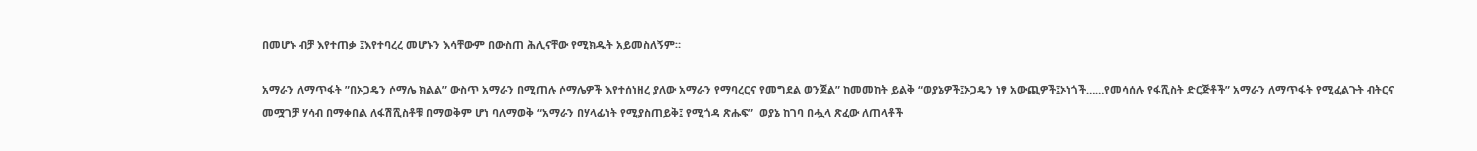በመሆኑ ብቻ እየተጠቃ ፤እየተባረረ መሆኑን እሳቸውም በውስጠ ሕሊናቸው የሚክዱት አይመስለኝም።

አማራን ለማጥፋት ”በኦጋዴን ሶማሌ ክልል” ውስጥ አማራን በሚጠሉ ሶማሌዎች እየተሰነዘረ ያለው አማራን የማባረርና የመግደል ወንጀል” ከመመከት ይልቅ “ወያኔዎች፤ኦጋዴን ነፃ አውጪዎች፤ኦነጎች……የመሳሰሉ የፋሺስት ድርጅቶች” አማራን ለማጥፋት የሚፈልጉት ብትርና መሟገቻ ሃሳብ በማቀበል ለፋሽሺስቶቹ በማወቅም ሆነ ባለማወቅ “አማራን በሃላፊነት የሚያስጠይቅ፤ የሚጎዳ ጽሑፍ”  ወያኔ ከገባ በሗላ ጽፈው ለጠላቶች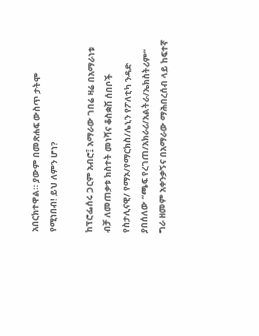አበርክተዋል። ያውም በመጽሐፍ ውስጥ ታትሞ የሚነበብ! ይህ ለምን ሆነ?

ከፕሮፌሰሩ ጋርም አብሮ፤ አማራው ገበሬ ዛሬ በአማራነቱ ብቻ ለመጠቃቱ ክስተት መነሻና ቆስቋሽ ሰበቦች የስታሊናዊ/ የማኦ/የማርክስ/ሌኒን የፖለቲካ ንዳድ ያበሰለው “ጫፍ የረገጠ/አክራሪ/አልትራ/ኤክስትሪም” ግራ ዘመም አቀንቃኝና በአማራው ማሕበረሰብ ላይ ከፍተኛ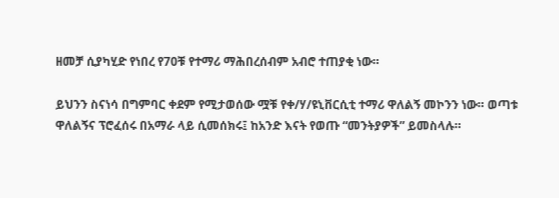ዘመቻ ሲያካሂድ የነበረ የ70ቹ የተማሪ ማሕበረሰብም አብሮ ተጠያቂ ነው።

ይህንን ስናነሳ በግምባር ቀደም የሚታወሰው ሟቹ የቀ/ሃ/ዩኒቨርሲቲ ተማሪ ዋለልኝ መኮንን ነው። ወጣቱ ዋለልኝና ፕሮፈሰሩ በአማራ ላይ ሲመሰክሩ፤ ከአንድ እናት የወጡ “መንትያዎች” ይመስላሉ።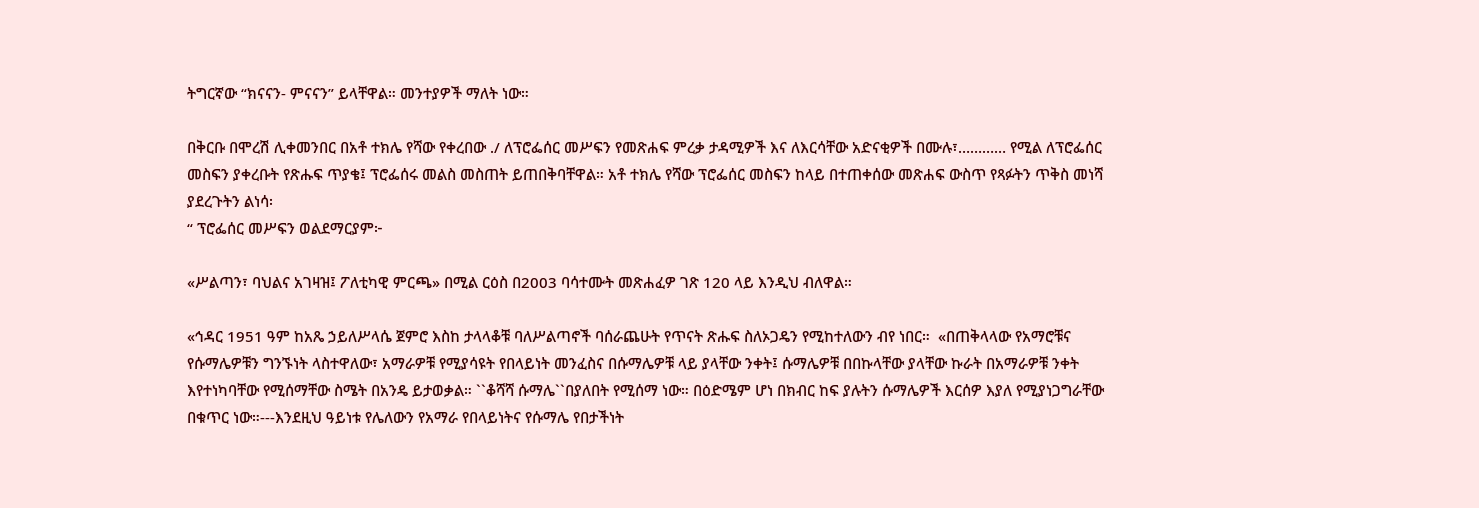ትግርኛው “ክናናን- ምናናን” ይላቸዋል። መንተያዎች ማለት ነው።

በቅርቡ በሞረሽ ሊቀመንበር በአቶ ተክሌ የሻው የቀረበው ./ ለፕሮፌሰር መሥፍን የመጽሐፍ ምረቃ ታዳሚዎች እና ለእርሳቸው አድናቂዎች በሙሉ፣………… የሚል ለፕሮፌሰር መስፍን ያቀረቡት የጽሑፍ ጥያቄ፤ ፕሮፌሰሩ መልስ መስጠት ይጠበቅባቸዋል። አቶ ተክሌ የሻው ፕሮፌሰር መስፍን ከላይ በተጠቀሰው መጽሐፍ ውስጥ የጻፉትን ጥቅስ መነሻ ያደረጉትን ልነሳ፡
“ ፕሮፌሰር መሥፍን ወልደማርያም፦

«ሥልጣን፣ ባህልና አገዛዝ፤ ፖለቲካዊ ምርጫ» በሚል ርዕስ በ2003 ባሳተሙት መጽሐፈዎ ገጽ 120 ላይ እንዲህ ብለዋል።

«ኅዳር 1951 ዓም ከአጼ ኃይለሥላሴ ጀምሮ እስከ ታላላቆቹ ባለሥልጣኖች ባሰራጨሁት የጥናት ጽሑፍ ስለኦጋዴን የሚከተለውን ብየ ነበር።  «በጠቅላላው የአማሮቹና የሱማሌዎቹን ግንኙነት ላስተዋለው፣ አማራዎቹ የሚያሳዩት የበላይነት መንፈስና በሱማሌዎቹ ላይ ያላቸው ንቀት፤ ሱማሌዎቹ በበኩላቸው ያላቸው ኩራት በአማራዎቹ ንቀት እየተነካባቸው የሚሰማቸው ስሜት በአንዴ ይታወቃል። ``ቆሻሻ ሱማሌ``በያለበት የሚሰማ ነው። በዕድሜም ሆነ በክብር ከፍ ያሉትን ሱማሌዎች እርሰዎ እያለ የሚያነጋግራቸው በቁጥር ነው።---እንደዚህ ዓይነቱ የሌለውን የአማራ የበላይነትና የሱማሌ የበታችነት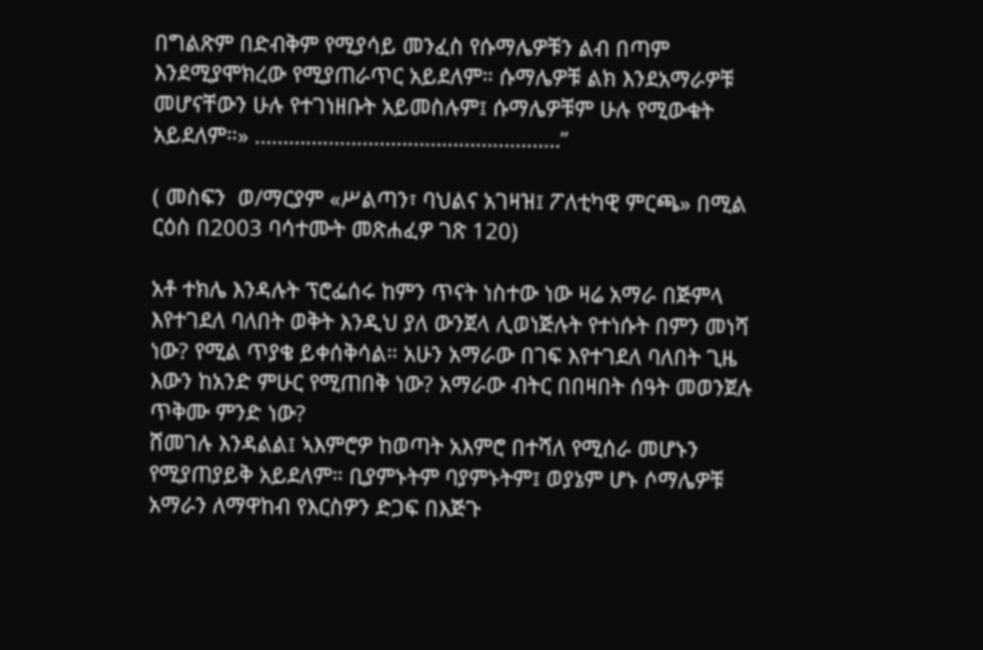በግልጽም በድብቅም የሚያሳይ መንፈስ የሱማሌዎቹን ልብ በጣም እንደሚያሞክረው የሚያጠራጥር አይደለም። ሱማሌዎቹ ልክ እንደአማራዎቹ መሆናቸውን ሁሉ የተገነዘቡት አይመስሉም፤ ሱማሌዎቹም ሁሉ የሚውቁት አይደለም።» ………………………………………………”

( መስፍን  ወ/ማርያም «ሥልጣን፣ ባህልና አገዛዝ፤ ፖለቲካዊ ምርጫ» በሚል ርዕስ በ2003 ባሳተሙት መጽሐፈዎ ገጽ 120)

አቶ ተክሌ እንዳሉት ፕሮፌሰሩ ከምን ጥናት ነስተው ነው ዛሬ አማራ በጅምላ እየተገደለ ባለበት ወቅት እንዲህ ያለ ውንጀላ ሊወነጅሉት የተነሱት በምን መነሻ ነው? የሚል ጥያቄ ይቀሰቅሳል። አሁን አማራው በገፍ እየተገደለ ባለበት ጊዜ እውን ከአንድ ምሁር የሚጠበቅ ነው? አማራው ብትር በበዛበት ሰዓት መወንጀሉ ጥቅሙ ምንድ ነው?
ሸመገሉ እንዳልል፤ ኣእምሮዎ ከወጣት አእምሮ በተሻለ የሚሰራ መሆኑን የሚያጠያይቅ አይደለም። ቢያምኑትም ባያምኑትም፤ ወያኔም ሆኑ ሶማሌዎቹ አማራን ለማዋከብ የእርስዎን ድጋፍ በእጅጉ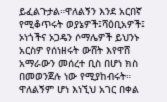ይፈልጉታል።ዋለልኝን እንደ አርበኛ የሚቆጥሩት ወያኔዎች፤ሻዕቢአዎች፤ ኦነጎችና ኦጋዴን ሶማሌዎች ይህንኑ አርስዎ የሰነዘሩት ውሸት እየዋሸ አማራውን መሰረተ ቢስ በሆነ ክስ በመወንጀሉ ነው የሚያከብሩት። ዋለልኝም ሆነ እነኚህ አገር በቀል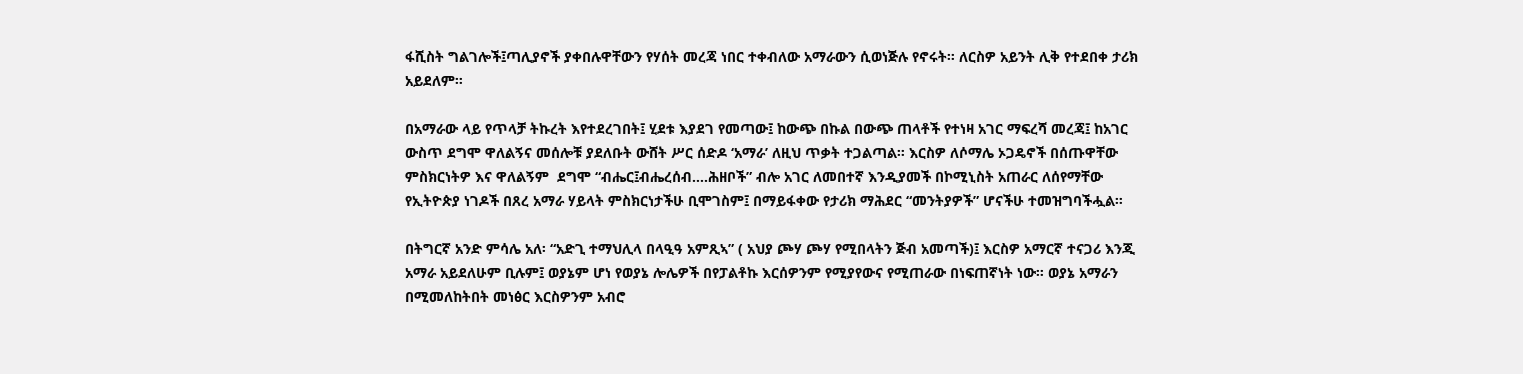ፋሺስት ግልገሎች፤ጣሊያኖች ያቀበሉዋቸውን የሃሰት መረጃ ነበር ተቀብለው አማራውን ሲወነጅሉ የኖሩት። ለርስዎ አይንት ሊቅ የተደበቀ ታሪክ አይደለም።

በአማራው ላይ የጥላቻ ትኩረት እየተደረገበት፤ ሂደቱ እያደገ የመጣው፤ ከውጭ በኩል በውጭ ጠላቶች የተነዛ አገር ማፍረሻ መረጃ፤ ከአገር ውስጥ ደግሞ ዋለልኝና መሰሎቹ ያደለቡት ውሸት ሥር ሰድዶ ‘አማራ’ ለዚህ ጥቃት ተጋልጣል። እርስዎ ለሶማሌ ኦጋዴኖች በሰጡዋቸው ምስክርነትዎ እና ዋለልኝም  ደግሞ “ብሔር፤ብሔረሰብ….ሕዘቦች” ብሎ አገር ለመበተኛ እንዲያመች በኮሚኒስት አጠራር ለሰየማቸው የኢትዮጵያ ነገዶች በጸረ አማራ ሃይላት ምስክርነታችሁ ቢሞገስም፤ በማይፋቀው የታሪክ ማሕደር “መንትያዎች” ሆናችሁ ተመዝግባችሗል።

በትግርኛ አንድ ምሳሌ አለ፡ “አድጊ ተማህሊላ በላዒዓ አምጺኣ” ( አህያ ጮሃ ጮሃ የሚበላትን ጅብ አመጣች)፤ እርስዎ አማርኛ ተናጋሪ እንጂ አማራ አይደለሁም ቢሉም፤ ወያኔም ሆነ የወያኔ ሎሌዎች በየፓልቶኩ እርሰዎንም የሚያየውና የሚጠራው በነፍጠኛነት ነው። ወያኔ አማራን በሚመለከትበት መነፅር እርስዎንም አብሮ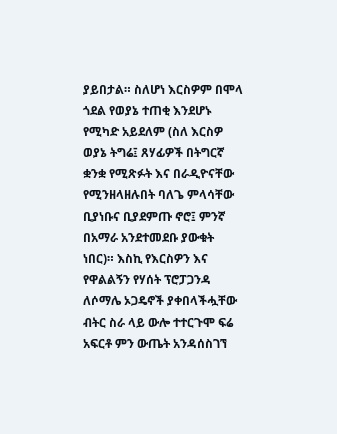ያይበታል። ስለሆነ እርስዎም በሞላ ጎደል የወያኔ ተጠቂ እንደሆኑ የሚካድ አይደለም (ስለ እርስዎ ወያኔ ትግሬ፤ ጸሃፊዎች በትግርኛ ቋንቋ የሚጽፉት እና በራዲዮናቸው የሚንዘላዘሉበት ባለጌ ምላሳቸው ቢያነቡና ቢያደምጡ ኖሮ፤ ምንኛ በአማራ አንደተመደቡ ያውቁት ነበር)። እስኪ የእርስዎን እና የዋልልኝን የሃሰት ፕሮፓጋንዳ ለሶማሌ ኦጋዴኖች ያቀበላችሗቸው ብትር ስራ ላይ ውሎ ተተርጉሞ ፍሬ አፍርቶ ምን ውጤት አንዳሰስገኘ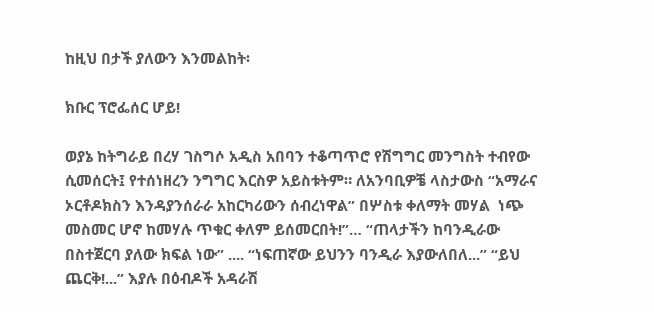ከዚህ በታች ያለውን እንመልከት፡

ክቡር ፕሮፌሰር ሆይ!

ወያኔ ከትግራይ በረሃ ገስግሶ አዲስ አበባን ተቆጣጥሮ የሽግግር መንግስት ተብየው ሲመሰርት፤ የተሰነዘረን ንግግር እርስዎ አይስቱትም። ለአንባቢዎቼ ላስታውስ “አማራና ኦርቶዶክስን እንዳያንሰራራ አከርካሪውን ሰብረነዋል” በሦስቱ ቀለማት መሃል  ነጭ መስመር ሆኖ ከመሃሉ ጥቁር ቀለም ይሰመርበት!”… “ጠላታችን ከባንዲራው በስተጀርባ ያለው ክፍል ነው” .... “ነፍጠኛው ይህንን ባንዲራ እያውለበለ...” “ይህ ጨርቅ!...” እያሉ በዕብዶች አዳራሽ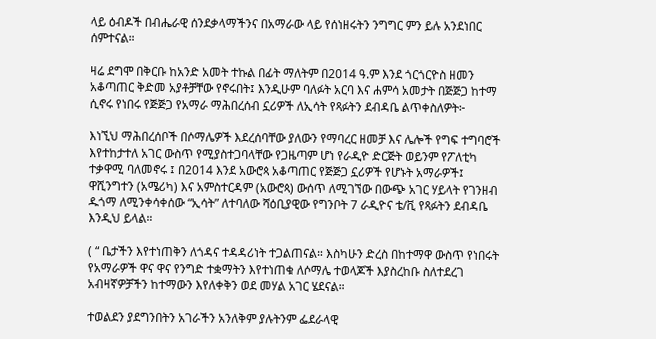ላይ ዕብዶች በብሔራዊ ሰንደቃላማችንና በአማራው ላይ የሰነዘሩትን ንግግር ምን ይሉ አንደነበር ሰምተናል።

ዛሬ ደግሞ በቅርቡ ከአንድ አመት ተኩል በፊት ማለትም በ2014 ዓ.ም እንደ ጎርጎርዮስ ዘመን አቆጣጠር ቅድመ አያቶቻቸው የኖሩበት፤ እንዲሁም ባለፉት አርባ እና ሐምሳ አመታት በጅጅጋ ከተማ ሲኖሩ የነበሩ የጅጅጋ የአማራ ማሕበረሰብ ኗሪዎች ለኢሳት የጻፉትን ደብዳቤ ልጥቀስለዎት፦

እነኚህ ማሕበረሰቦች በሶማሌዎች እደረሰባቸው ያለውን የማባረር ዘመቻ እና ሌሎች የግፍ ተግባሮች እየተከታተለ አገር ውስጥ የሚያስተጋባላቸው የጋዜጣም ሆነ የራዲዮ ድርጅት ወይንም የፖለቲካ ተቃዋሚ ባለመኖሩ ፤ በ2014 እንደ አውሮጳ አቆጣጠር የጅጅጋ ኗሪዎች የሆኑት አማራዎች፤  ዋሺንግተን (አሜሪካ) እና አምስተርዳም (አውሮጳ) ውሰጥ ለሚገኘው በውጭ አገር ሃይላት የገንዘብ ዱጎማ ለሚንቀሳቀሰው “ኢሳት” ለተባለው ሻዕቢያዊው የግንቦት 7 ራዲዮና ቴ/ቪ የጻፉትን ደብዳቤ እንዲህ ይላል።

( “ ቤታችን እየተነጠቅን ለጎዳና ተዳዳሪነት ተጋልጠናል። እስካሁን ድረስ በከተማዋ ውስጥ የነበሩት የአማራዎች ዋና ዋና የንግድ ተቋማትን እየተነጠቁ ለሶማሌ ተወላጆች እያስረከቡ ስለተደረገ አብዛኛዎቻችን ከተማውን እየለቀቅን ወደ መሃል አገር ሄደናል።

ተወልደን ያደግንበትን አገራችን አንለቅም ያሉትንም ፌደራላዊ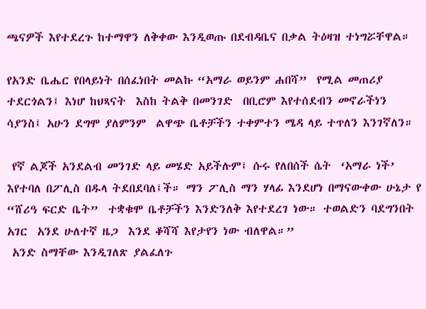ጫናዎች እየተደረጉ ከተማዋን ለቅቀው እንዲወጡ በደብዳቤና በቃል ትዕዛዝ ተነግሯቸዋል።

የአንድ ቤሔር የበላይነት በሰፈነበት መልኩ “አማራ ወይንም ሐበሻ”  የሚል መጠሪያ ተደርጎልን፤ እነሆ ከህጻናት  እስከ ትልቅ በመንገድ  በቢሮም እየተሰደብን መኖራችነን ሳያንስ፤ አሁን ደግሞ ያለምንም  ልዋጭ ቤቶቻችን ተቀምተን ሜዳ ላይ ተጥለን እንገኛለን።

 የኛ ልጆች አንደልብ መንገድ ላይ መሄድ አይችሉም፤ ሱሩ የለበሰች ሴት  ‘አማራ ነች’ እየተባለ በፖሊስ በዱላ ትደበደባለ፤ች። ማን ፖሊስ ማን ሃላፊ እንደሆነ በማናውቀው ሁኔታ የ “ሸሪዓ ፍርድ ቤት”  ተቋቁሞ ቤቶቻችን እንድንለቅ እየተደረገ ነው። ተወልድን ባደግንበት አገር  አንደ ሁለተኛ ዜጋ  እንደ ቆሻሻ እየታየን ነው ብለዋል።”
 አንድ ስማቸው እንዲገለጽ ያልፈለጉ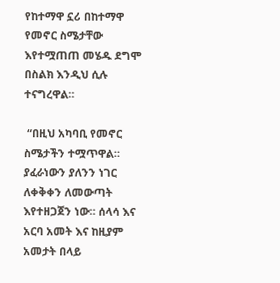የከተማዋ ኗሪ በከተማዋ የመኖር ስሜታቸው እየተሟጠጠ መሄዱ ደግሞ በስልክ እንዲህ ሲሉ ተናግረዋል።

 “በዚህ አካባቢ የመኖር ስሜታችን ተሟጥዋል።  ያፈራነውን ያለንን ነገር ለቀቅቀን ለመውጣት እየተዘጋጀን ነው። ሰላሳ እና አርባ አመት እና ከዚያም አመታት በላይ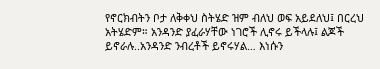የኖርክብትን ቦታ ለቅቀህ ስትሄድ ዝም ብለህ ወፍ አይደለህ፤ በርረህ አትሄድም። አንዳንድ ያፈራሃቸው ነገሮች ሊኖሩ ይችላሉ፤ ልጆች ይኖራሉ..አንዳንድ ንብረቶች ይኖሩሃል… እነሱን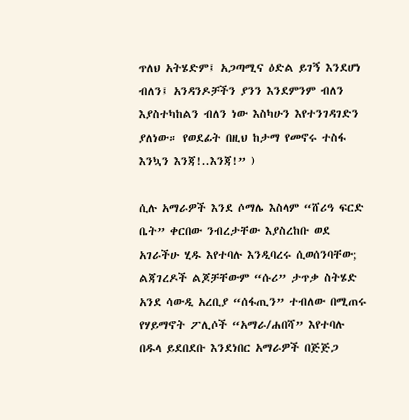ጥለህ አትሄድም፤ አጋጣሚና ዕድል ይገኝ እንደሆነ ብለን፤ አንዳንዶቻችን ያንን እንደምንም ብለን እያስተካከልን ብለን ነው እስካሁን እየተንገዳገድን ያለነው። የወደፊት በዚህ ከታማ የመኖሩ ተስፋ እንኳን እንጃ!..እንጃ!” )

ሲሉ አማራዎች እንደ ሶማሌ እስላም “ሸሪዓ ፍርድ ቤት” ቀርበው ንብረታቸው እያስረከቡ ወደ አገራችሁ ሂዱ እየተባሉ እንዲባረሩ ሲወሰንባቸው; ልጃገረዶች ልጆቻቸውም “ሱሪ” ታጥቃ ስትሄድ አንደ ሳውዲ አረቢያ “ሰፋጢን” ተብለው በሚጠሩ የሃይማኖት ፖሊሶች “አማራ/ሐበሻ” እየተባሉ በዱላ ይደበደቡ እንደነበር አማራዎች በጅጅጋ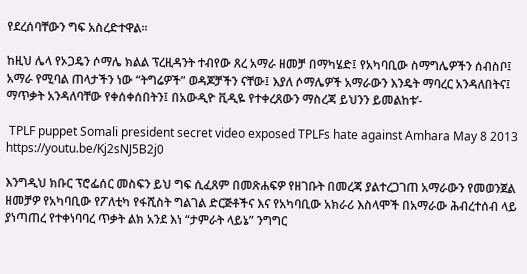የደረሰባቸውን ግፍ አስረድተዋል።

ከዚህ ሌላ የኦጋዴን ሶማሌ ክልል ፕረዚዳንት ተብየው ጸረ አማራ ዘመቻ በማካሄድ፤ የአካባቢው ስማግሌዎችን ሰብስቦ፤ አማራ የሚባል ጠላታችን ነው “ትግሬዎች” ወዳጆቻችን ናቸው፤ እያለ ሶማሌዎች አማራውን እንዴት ማባረር አንዳለበትና፤ ማጥቃት አንዳለባቸው የቀሰቀሰበትን፤ በአውዲዮ ቪዲዬ የተቀረጸውን ማስረጃ ይህንን ይመልከቱ’-

 TPLF puppet Somali president secret video exposed TPLFs hate against Amhara May 8 2013
https://youtu.be/Kj2sNJ5B2j0

እንግዲህ ክቡር ፕሮፌሰር መስፍን ይህ ግፍ ሲፈጸም በመጽሐፍዎ የዘገቡት በመረጃ ያልተረጋገጠ አማራውን የመወንጀል ዘመቻዎ የአካባቢው የፖለቲካ የፋሺስት ግልገል ድርጅቶችና እና የአካባቢው አክራሪ እስላሞች በአማራው ሕብረተሰብ ላይ ያነጣጠረ የተቀነባባረ ጥቃት ልክ አንደ እነ “ታምራት ላይኔ” ንግግር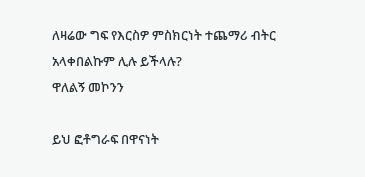ለዛሬው ግፍ የእርስዎ ምስክርነት ተጨማሪ ብትር አላቀበልኩም ሊሉ ይችላሉ?
ዋለልኝ መኮንን

ይህ ፎቶግራፍ በዋናነት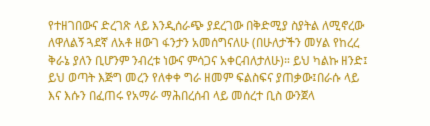የተዘገበውና ድረገጽ ላይ እንዲሰራጭ ያደረገው በቅድሚያ ስያትል ለሚኖረው ለዋለልኝ ጓደኛ ለአቶ ዘውገ ፋንታን አመሰግናለሁ (በሁለታችን መሃል የከረረ ቅራኔ ያለን ቢሆንም ንብረቱ ነውና ምሳጋና አቀርብለታለሁ)። ይህ ካልኩ ዘንድ፤ ይህ ወጣት እጅግ መረን የለቀቀ ግራ ዘመም ፍልስፍና ያጠቃው፤በራሱ ላይ እና እሱን በፈጠሩ የአማራ ማሕበረሰብ ላይ መሰረተ ቢስ ውንጀላ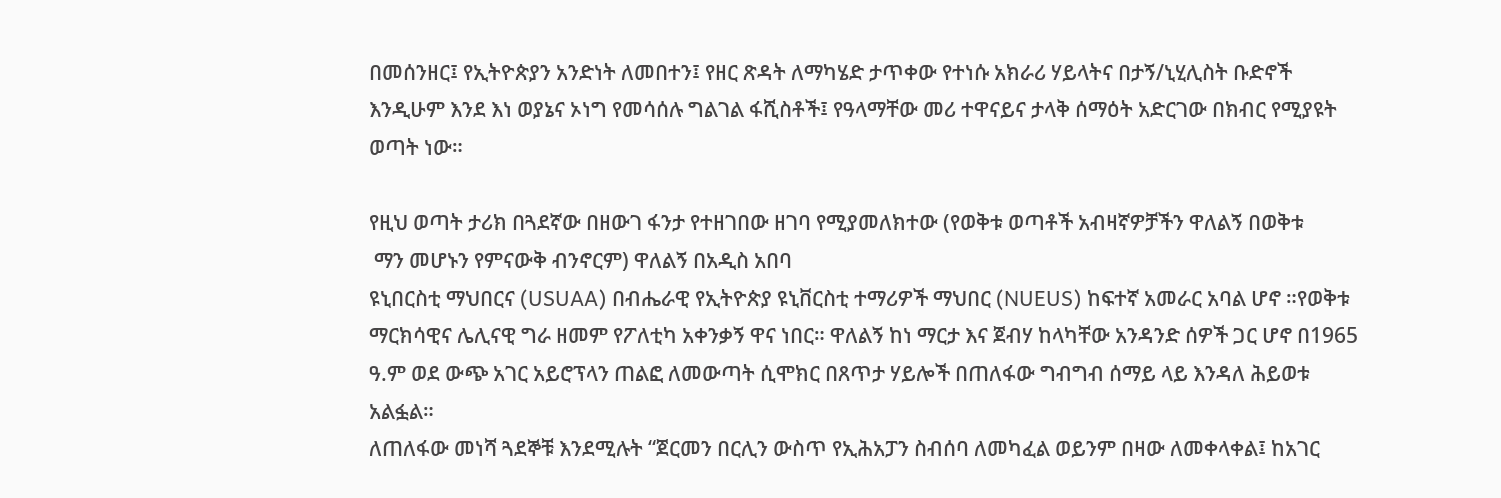በመሰንዘር፤ የኢትዮጵያን አንድነት ለመበተን፤ የዘር ጽዳት ለማካሄድ ታጥቀው የተነሱ አክራሪ ሃይላትና በታኝ/ኒሂሊስት ቡድኖች እንዲሁም እንደ እነ ወያኔና ኦነግ የመሳሰሉ ግልገል ፋሺስቶች፤ የዓላማቸው መሪ ተዋናይና ታላቅ ሰማዕት አድርገው በክብር የሚያዩት ወጣት ነው።

የዚህ ወጣት ታሪክ በጓደኛው በዘውገ ፋንታ የተዘገበው ዘገባ የሚያመለክተው (የወቅቱ ወጣቶች አብዛኛዎቻችን ዋለልኝ በወቅቱ
 ማን መሆኑን የምናውቅ ብንኖርም) ዋለልኝ በአዲስ አበባ
ዩኒበርስቲ ማህበርና (USUAA) በብሔራዊ የኢትዮጵያ ዩኒቨርስቲ ተማሪዎች ማህበር (NUEUS) ከፍተኛ አመራር አባል ሆኖ ።የወቅቱ ማርክሳዊና ሌሊናዊ ግራ ዘመም የፖለቲካ አቀንቃኝ ዋና ነበር። ዋለልኝ ከነ ማርታ እና ጀብሃ ከላካቸው አንዳንድ ሰዎች ጋር ሆኖ በ1965 ዓ.ም ወደ ውጭ አገር አይሮፕላን ጠልፎ ለመውጣት ሲሞክር በጸጥታ ሃይሎች በጠለፋው ግብግብ ሰማይ ላይ እንዳለ ሕይወቱ አልፏል።
ለጠለፋው መነሻ ጓደኞቹ እንደሚሉት “ጀርመን በርሊን ውስጥ የኢሕአፓን ስብሰባ ለመካፈል ወይንም በዛው ለመቀላቀል፤ ከአገር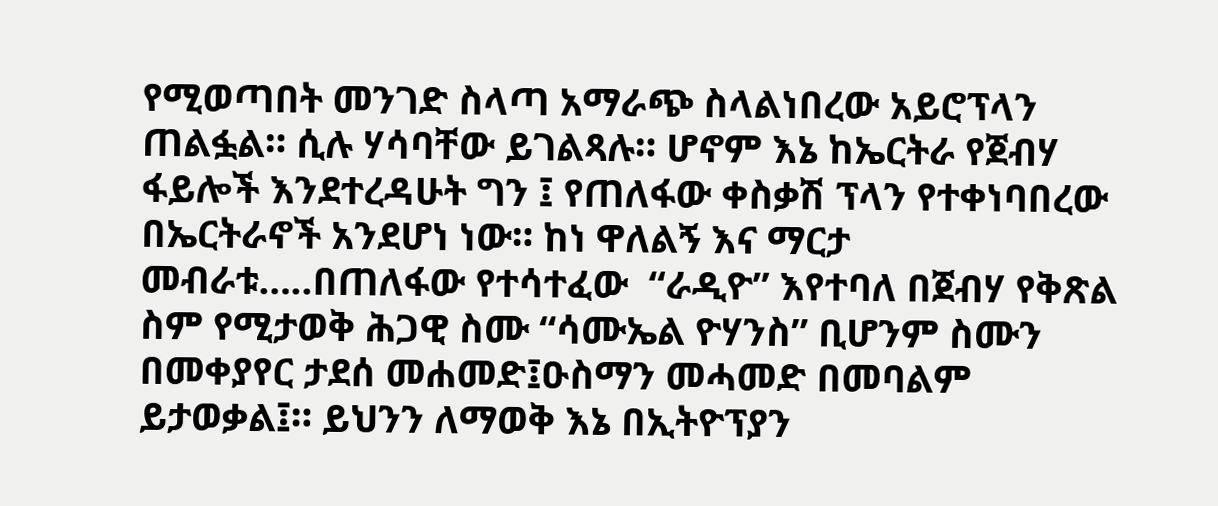የሚወጣበት መንገድ ስላጣ አማራጭ ስላልነበረው አይሮፕላን ጠልፏል። ሲሉ ሃሳባቸው ይገልጻሉ። ሆኖም እኔ ከኤርትራ የጀብሃ ፋይሎች እንደተረዳሁት ግን ፤ የጠለፋው ቀስቃሽ ፕላን የተቀነባበረው በኤርትራኖች አንደሆነ ነው። ከነ ዋለልኝ እና ማርታ መብራቱ…..በጠለፋው የተሳተፈው  “ራዲዮ” እየተባለ በጀብሃ የቅጽል ስም የሚታወቅ ሕጋዊ ስሙ “ሳሙኤል ዮሃንስ” ቢሆንም ስሙን በመቀያየር ታደሰ መሐመድ፤ዑስማን መሓመድ በመባልም ይታወቃል፤። ይህንን ለማወቅ እኔ በኢትዮፕያን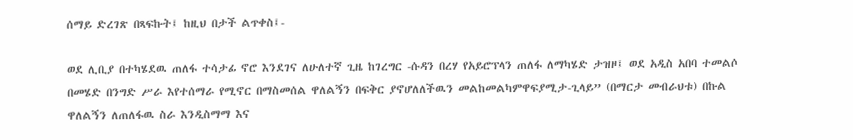ሰማይ ድረገጽ በጻፍኩት፤ ከዚህ በታች ልጥቀስ፤-

ወደ ሊቢያ በተካሄደዉ ጠለፋ ተሳታፊ ኖሮ እንደገና ለሁለተኛ ጊዜ ከገረግር -ሱዳን በረሃ የአይሮፕላን ጠለፋ ለማካሄድ ታዝዞ፤ ወደ አዲስ አበባ ተመልሶ በመሄድ በንግድ ሥራ እየተሰማራ የሚኖር በማስመሰል ዋለልኝን በፍቅር ያኖሆለለችዉን መልከመልካምዋፍያሚታ-ጊላይ” (በማርታ መብራህቱ) በኩል ዋለልኝን ለጠለፋዉ ስራ እንዲስማማ እና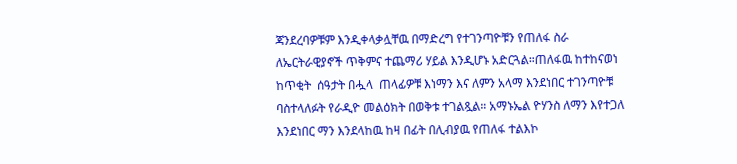ጃንደረባዎቹም እንዲቀላቃሏቸዉ በማድረግ የተገንጣዮቹን የጠለፋ ስራ ለኤርትራዊያኖች ጥቅምና ተጨማሪ ሃይል እንዲሆኑ አድርጓል።ጠለፋዉ ከተከናወነ ከጥቂት  ሰዓታት በሗላ  ጠላፊዎቹ እነማን እና ለምን አላማ እንደነበር ተገንጣዮቹ ባስተላለፉት የራዲዮ መልዕክት በወቅቱ ተገልጿል። አማኑኤል ዮሃንስ ለማን እየተጋለ እንደነበር ማን እንደላከዉ ከዛ በፊት በሊብያዉ የጠለፋ ተልእኮ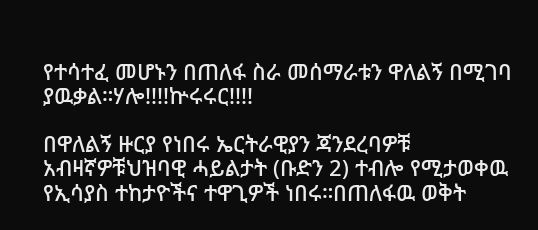የተሳተፈ መሆኑን በጠለፋ ስራ መሰማራቱን ዋለልኝ በሚገባ ያዉቃል።ሃሎ!!!!ኵሩሩር!!!!

በዋለልኝ ዙርያ የነበሩ ኤርትራዊያን ጃንደረባዎቹ አብዛኛዎቹህዝባዊ ሓይልታት (ቡድን 2) ተብሎ የሚታወቀዉ የኢሳያስ ተከታዮችና ተዋጊዎች ነበሩ።በጠለፋዉ ወቅት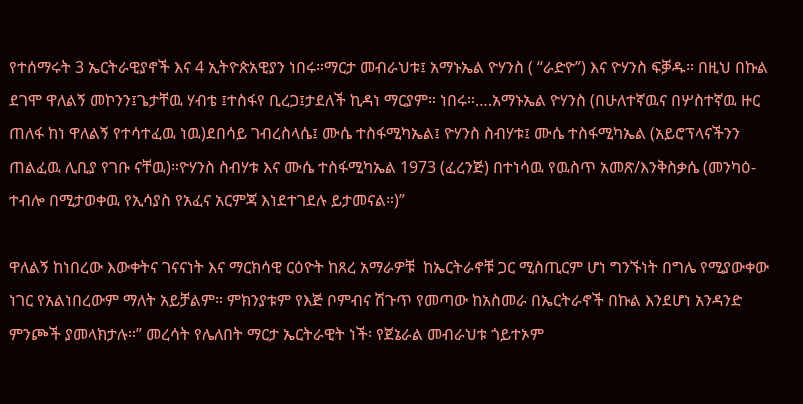የተሰማሩት 3 ኤርትራዊያኖች እና 4 ኢትዮጵአዊያን ነበሩ።ማርታ መብራህቱ፤ አማኑኤል ዮሃንስ ( “ራድዮ”) እና ዮሃንስ ፍቓዱ። በዚህ በኩል ደገሞ ዋለልኝ መኮንን፤ጌታቸዉ ሃብቴ ፤ተስፋየ ቢረጋ፤ታደለች ኪዳነ ማርያም። ነበሩ።….አማኑኤል ዮሃንስ (በሁለተኛዉና በሦስተኛዉ ዙር ጠለፋ ከነ ዋለልኝ የተሳተፈዉ ነዉ)ደበሳይ ገብረስላሴ፤ ሙሴ ተስፋሚካኤል፤ ዮሃንስ ስብሃቱ፤ ሙሴ ተስፋሚካኤል (አይሮፕላናችንን ጠልፈዉ ሊቢያ የገቡ ናቸዉ)።ዮሃንስ ስብሃቱ እና ሙሴ ተስፋሚካኤል 1973 (ፈረንጅ) በተነሳዉ የዉስጥ አመጽ/እንቅስቃሴ (መንካዕ- ተብሎ በሚታወቀዉ የኢሳያስ የአፈና አርምጃ እነደተገደሉ ይታመናል።)”

ዋለልኝ ከነበረው እውቀትና ገናናነት እና ማርክሳዊ ርዕዮት ከጸረ አማራዎቹ  ከኤርትራኖቹ ጋር ሚስጢርም ሆነ ግንኙነት በግሌ የሚያውቀው ነገር የአልነበረውም ማለት አይቻልም። ምክንያቱም የእጅ ቦምብና ሽጉጥ የመጣው ከአስመራ በኤርትራኖች በኩል እንደሆነ አንዳንድ ምንጮች ያመላክታሉ።” መረሳት የሌለበት ማርታ ኤርትራዊት ነች፡ የጀኔራል መብራህቱ ጎይተኦም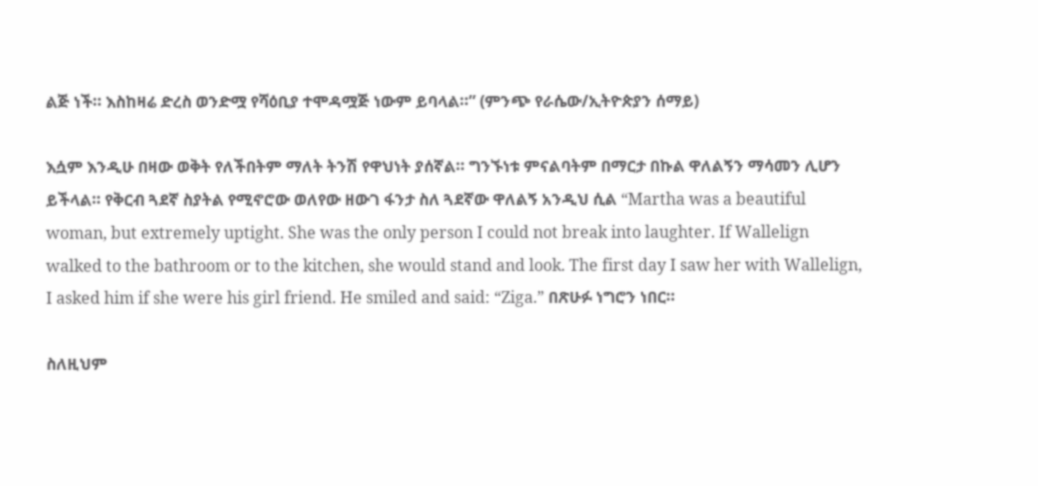ልጅ ነች። እስከዛሬ ድረስ ወንድሟ የሻዕቢያ ተሞዳሟጅ ነውም ይባላል።” (ምንጭ የራሴው/ኢትዮጵያን ሰማይ)

እሷም እንዲሁ በዛው ወቅት የለችበትም ማለት ትንሽ የዋህነት ያሰኛል። ግንኙነቱ ምናልባትም በማርታ በኩል ዋለልኝን ማሳመን ሊሆን ይችላል። የቅርብ ጓደኛ ስያትል የሚኖሮው ወለየው ዘውገ ፋንታ ስለ ጓደኛው ዋለልኝ አንዲህ ሲል “Martha was a beautiful woman, but extremely uptight. She was the only person I could not break into laughter. If Wallelign walked to the bathroom or to the kitchen, she would stand and look. The first day I saw her with Wallelign, I asked him if she were his girl friend. He smiled and said: “Ziga.” በጽሁፉ ነግሮን ነበር።

ስለዚህም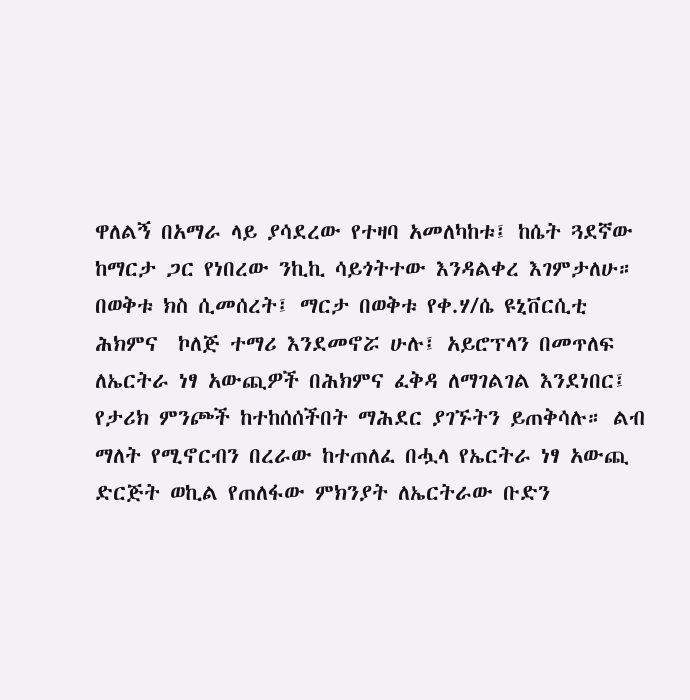ዋለልኝ በአማራ ላይ ያሳደረው የተዛባ አመለካከቱ፤ ከሴት ጓደኛው ከማርታ ጋር የነበረው ንኪኪ ሳይጎትተው እንዳልቀረ እገምታለሁ። በወቅቱ ክስ ሲመሰረት፤ ማርታ በወቅቱ የቀ.ሃ/ሴ ዩኒቨርሲቲ ሕክምና  ኮለጅ ተማሪ እንደመኖሯ ሁሉ፤ አይሮፕላን በመጥለፍ ለኤርትራ ነፃ አውጪዎች በሕክምና ፈቅዳ ለማገልገል እንደነበር፤ የታሪክ ምንጮች ከተከሰሰችበት ማሕደር ያገኙትን ይጠቅሳሉ። ልብ ማለት የሚኖርብን በረራው ከተጠለፈ በሗላ የኤርትራ ነፃ አውጪ ድርጅት ወኪል የጠለፋው ምክንያት ለኤርትራው ቡድን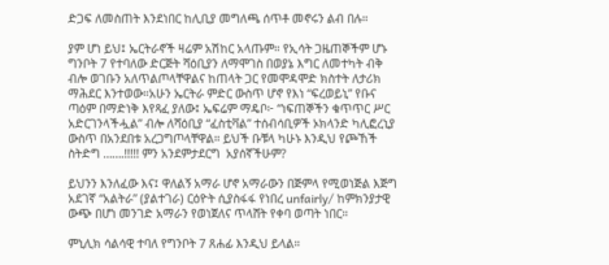ድጋፍ ለመስጠት እንደነበር ከሊቢያ መግለጫ ሰጥቶ መኖሩን ልብ በሉ።

ያም ሆነ ይህ፤ ኤርትራኖች ዛሬም አሽከር አላጡም። የኢሳት ጋዜጠኞችም ሆኑ ግንቦት 7 የተባለው ድርጅት ሻዕቢያን ለማሞገስ በወያኔ እግር ለመተካት ብቅ ብሎ ወገቡን አለጥልጦላቸዋልና ከጠላት ጋር የመሞዳሞድ ክስተት ለታሪክ ማሕደር እንተወው።አሁን ኤርትራ ምድር ውስጥ ሆኖ የእነ “ፍረወይኒ” የቡና ጣዕም በማድነቅ እየጻፈ ያለው፤ ኤፍሬም ማዴቦ፦ “ነፍጠኞችን ቁጥጥር ሥር አድርገንላችሗል” ብሎ ለሻዕቢያ “ፈስቲቫል” ተሰብሳቢዎች ኦክላንድ ካሊፎረኒያ ውስጥ በአንደበቱ አረጋግጦላቸዋል። ይህች ቡቹላ ካሁኑ እንዲህ የጮኸች ስትድግ …….!!!!! ምን አንደምታደርግ  አያሰኛችሁም?

ይህንን እንለፈው እና፤ ዋለልኝ አማራ ሆኖ አማራውን በጅምላ የሚወነጅል እጅግ አደገኛ “አልትራ” (ያልተገራ) ርዕዮት ሲያስፋፋ የነበረ unfairly/ ከምክንያታዊ ውጭ በሆነ መንገድ አማራን የወነጀለና ጥላሸት የቀባ ወጣት ነበር።

ምኒሊክ ሳልሳዊ ተባለ የግንቦት 7 ጸሐፊ እንዲህ ይላል።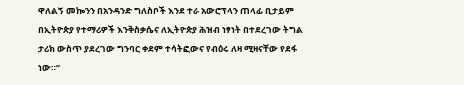ዋለልኝ መኰንን በአንዳንድ ግለስቦች እንደ ተራ አውሮፕላን ጠላፊ ቢታይም በኢትዮጵያ የተማሪዎች እንቅስቃሴና ለኢትዮጵያ ሕዝብ ነፃነት በተደረገው ትግል ታሪክ ውስጥ ያደረገው ግንባር ቀደም ተሳትፎውና የብዕሩ ለዛ ሚዛናቸው የደፋ ነው።”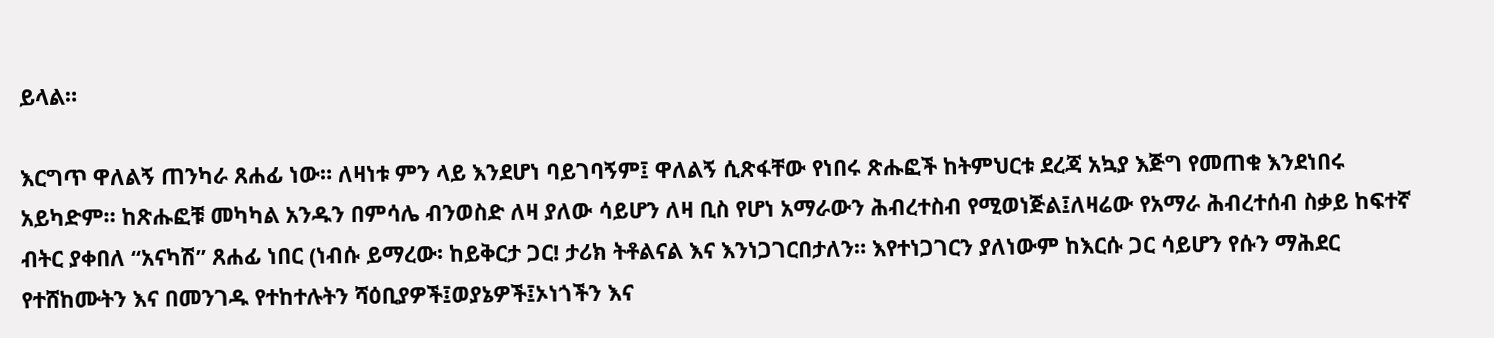ይላል።

እርግጥ ዋለልኝ ጠንካራ ጸሐፊ ነው። ለዛነቱ ምን ላይ እንደሆነ ባይገባኝም፤ ዋለልኝ ሲጽፋቸው የነበሩ ጽሑፎች ከትምህርቱ ደረጃ አኳያ እጅግ የመጠቁ እንደነበሩ አይካድም። ከጽሑፎቹ መካካል አንዱን በምሳሌ ብንወስድ ለዛ ያለው ሳይሆን ለዛ ቢስ የሆነ አማራውን ሕብረተስብ የሚወነጅል፤ለዛሬው የአማራ ሕብረተሰብ ስቃይ ከፍተኛ ብትር ያቀበለ “አናካሽ” ጸሐፊ ነበር (ነብሱ ይማረው፡ ከይቅርታ ጋር! ታሪክ ትቶልናል እና እንነጋገርበታለን። እየተነጋገርን ያለነውም ከእርሱ ጋር ሳይሆን የሱን ማሕደር የተሸከሙትን እና በመንገዱ የተከተሉትን ሻዕቢያዎች፤ወያኔዎች፤ኦነጎችን እና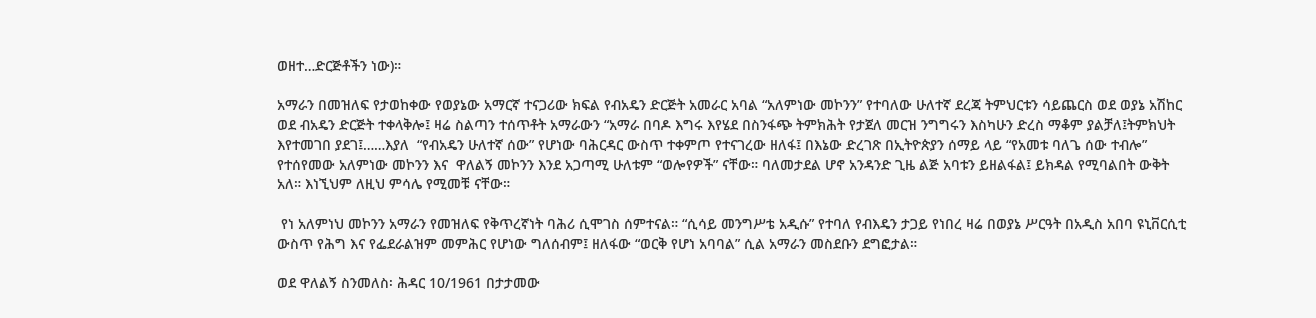ወዘተ…ድርጅቶችን ነው)።

አማራን በመዝለፍ የታወከቀው የወያኔው አማርኛ ተናጋሪው ክፍል የብአዴን ድርጅት አመራር አባል “አለምነው መኮንን” የተባለው ሁለተኛ ደረጃ ትምህርቱን ሳይጨርስ ወደ ወያኔ አሽከር ወደ ብአዴን ድርጅት ተቀላቅሎ፤ ዛሬ ስልጣን ተሰጥቶት አማራውን “አማራ በባዶ እግሩ እየሄደ በስንፋጭ ትምክሕት የታጀለ መርዝ ንግግሩን እስካሁን ድረስ ማቆም ያልቻለ፤ትምክህት እየተመገበ ያደገ፤……እያለ  “የብአዴን ሁለተኛ ሰው” የሆነው ባሕርዳር ውስጥ ተቀምጦ የተናገረው ዘለፋ፤ በእኔው ድረገጽ በኢትዮጵያን ሰማይ ላይ “የአመቱ ባለጌ ሰው ተብሎ” የተሰየመው አለምነው መኮንን እና  ዋለልኝ መኮንን እንደ አጋጣሚ ሁለቱም “ወሎየዎች” ናቸው። ባለመታደል ሆኖ አንዳንድ ጊዜ ልጅ አባቱን ይዘልፋል፤ ይክዳል የሚባልበት ውቅት አለ። እነኚህም ለዚህ ምሳሌ የሚመቹ ናቸው።

 የነ አለምነህ መኮንን አማራን የመዝለፍ የቅጥረኛነት ባሕሪ ሲሞገስ ሰምተናል። “ሲሳይ መንግሥቴ አዲሱ” የተባለ የብእዴን ታጋይ የነበረ ዛሬ በወያኔ ሥርዓት በአዲስ አበባ ዩኒቨርሲቲ ውስጥ የሕግ እና የፌደራልዝም መምሕር የሆነው ግለሰብም፤ ዘለፋው “ወርቅ የሆነ አባባል” ሲል አማራን መስደቡን ደግፎታል።

ወደ ዋለልኝ ስንመለስ፡ ሕዳር 10/1961 በታታመው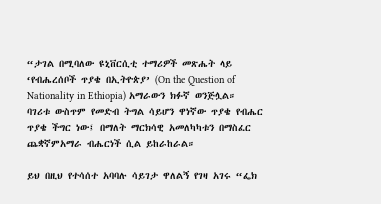“ታገል በሚባለው ዩኒቨርሲቲ ተማሪዎች መጽሔት ላይ ‘የብሔረሰቦች ጥያቄ በኢትዮጵያ’ (On the Question of Nationality in Ethiopia) አማራውን ክፉኛ ወንጅሏል። ባገሪቱ ውስጥም የመድብ ትግል ሳይሆን ዋነኛው ጥያቄ የብሔር ጥያቄ ችግር ነው፤ በማለት ማርክሳዊ አመለካካቱን በማስፈር ጨቋኛምአማራ ብሔርነች ሲል ይከራከራል።

ይህ በዚህ የተሳሰተ አባባሉ ሳይገታ ዋለልኝ የገዛ አገሩ “ፌክ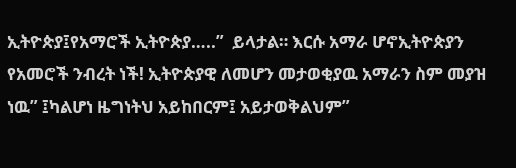ኢትዮጵያ፤የአማሮች ኢትዮጵያ…..”  ይላታል። እርሱ አማራ ሆኖኢትዮጵያን የአመሮች ንብረት ነች! ኢትዮጵያዊ ለመሆን መታወቂያዉ አማራን ስም መያዝ ነዉ” ፤ካልሆነ ዜግነትህ አይከበርም፤ አይታወቅልህም”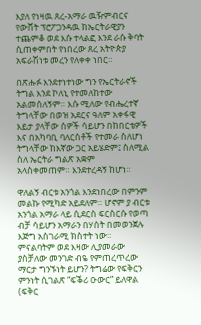እያለ የነዛዉ ጸረ-አማራ ዉዥምብርና የውሸት ፕሮፖጋንዳዉ ከኤርትራዊያን ተጨምቆ ወደ እሱ ተላልፎ እንደ ራሱ ቅባት ሲጠቀምበት የነበረው ጸረ አትዮጵያ አፍራሽነቱ መረን የለቀቀ ነበር።

በጽሑፉ እንደተነተነው ግን የኤርትራኖች ትግል እንደ ኮለኒ የተመለከተው አልመሰለኝም። እሱ ሚለው የብሔረተኛ ትግላቸው በወዝ አደርና ዓለም አቀፋዊ እይታ ያላቸው ሰዎች ሳይሆን በከበርቴዎች እና በአካባቢ ባለርስቶች የተመራ ስለሆነ ትግላቸው ከእኛው ጋር አይሄድም፤ ስለሚል ስለ ኤርትራ ግልጽ አቋም አላስቀመጠም። እንደተረዳኝ ከሆነ።

ዋለልኝ ብርቱ አንጎል እንደነበረው በምንም መልኩ የሚካድ አይደለም። ሆኖም ያ ብርቱ አንጎል አማራ ላይ ሲደርስ ፍርስርሱ የወጣ ብቻ ሳይሆን አማራን በሃሰት በመወንጀሉ እጅግ አስገራሚ ክስተት ነው። ምናልባትም ወደ እዛው ሊያመራው ያስቻለው መንገድ ብዬ የምጠረጥረው ማርታ ግንኙነት ይሆን? ትግሬው የፍቅርን ምንነት ሲገልጽ “ፍቕሪ ዑውር” ይለዋል (ፍቅር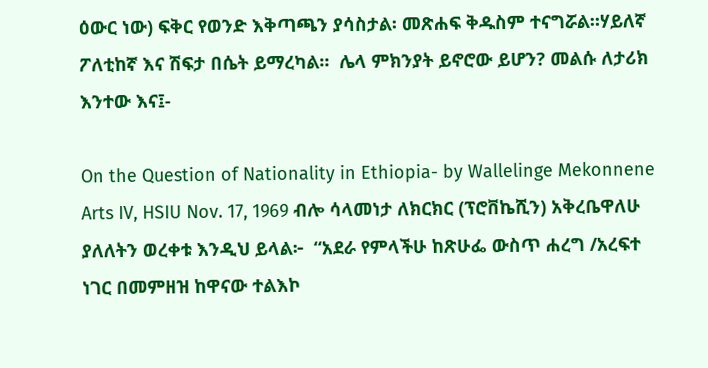ዕውር ነው) ፍቅር የወንድ እቅጣጫን ያሳስታል፡ መጽሐፍ ቅዱስም ተናግሯል።ሃይለኛ ፖለቲከኛ እና ሽፍታ በሴት ይማረካል።  ሌላ ምክንያት ይኖሮው ይሆን? መልሱ ለታሪክ እንተው እና፤-

On the Question of Nationality in Ethiopia- by Wallelinge Mekonnene Arts IV, HSIU Nov. 17, 1969 ብሎ ሳላመነታ ለክርክር (ፕሮቨኬሺን) አቅረቤዋለሁ ያለለትን ወረቀቱ እንዲህ ይላል፦  “አደራ የምላችሁ ከጽሁፌ ውስጥ ሐረግ /አረፍተ ነገር በመምዘዝ ከዋናው ተልእኮ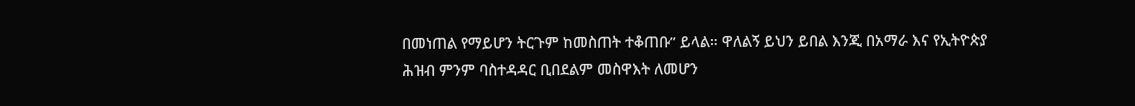በመነጠል የማይሆን ትርጉም ከመስጠት ተቆጠቡ” ይላል። ዋለልኝ ይህን ይበል እንጂ በአማራ እና የኢትዮጵያ ሕዝብ ምንም ባስተዳዳር ቢበደልም መስዋእት ለመሆን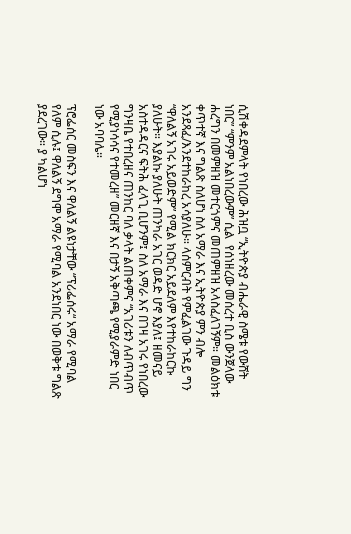ሲሽቀዳደምላት የነበረው ሕዝቧ “ኢትዮጵያ ብሔራዊ ስሜቱ የውሸት ነበር” “ምንም አልነበረውም” ሲል  የሰነዘረው መሰረተ ቢስ ውንጀላው ሐረግን በመምዘዝ መተርጎምና መጠምዘዝ አላስፈለገኝም። መልዕክቱ ቀጥተኛ እና ግልጽ ስለሆነ ስለ አማራ እና ኢትዮጵያ ምን ብሎ አንደጻፈ/እንደተከራከረ አሳያለሁ። ላሰምርብት የምፈልገው ጉዳይ ግን “ዋለልኝ አገሩ አይወድም” የሚል ክርክር አይደለም እየተከራከርኩ ያለሁት። እያልኩ ያለሁት ጠንካራ አገር ወዳድ ሆኖ እያለ፤ ዘመናይ አስተዳዳርና ፍትሕ ፈላጊ ቢሆንም፤ ስለ አማራ እና በገዛ አገሩ የነበረው ግንዛቤ የተበረዘና ጠንከር ባለ ቃላት ልጠቀምና “አገሪቱን ለብጥብጥ የሚያነሳሳና የተመረዘ” መርዘኛ እና በታኝ አቅጣጫ የሚያራምድ ነበር ነው አባባሌ።

ፕሮፌሰር መስፍን እና ዋለልኝ ልዩነታቸው “ፕሪፌሰሩ“ አማራ የሚባል የለም ሲሉ፤ ዋለልኝ ደግሞ አማራ የሚባል አንደነበር ነው በወቅቱ ግልጽ ያደረገው። ያ ካልሆነ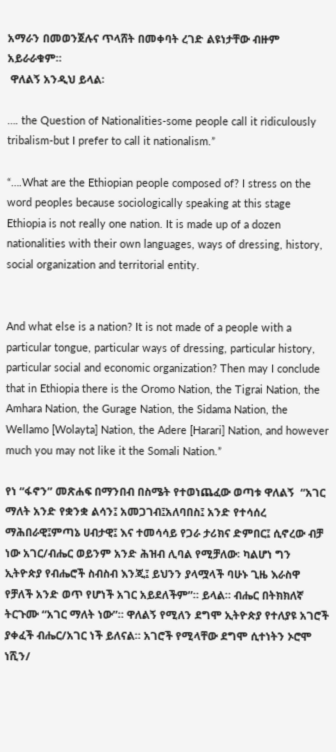አማራን በመወንጀሉና ጥላሸት በመቀባት ረገድ ልዩነታቸው ብዙም አይራራቁም።
 ዋለልኝ አንዲህ ይላል፡

…. the Question of Nationalities-some people call it ridiculously tribalism-but I prefer to call it nationalism.”

“….What are the Ethiopian people composed of? I stress on the word peoples because sociologically speaking at this stage Ethiopia is not really one nation. It is made up of a dozen nationalities with their own languages, ways of dressing, history, social organization and territorial entity.


And what else is a nation? It is not made of a people with a particular tongue, particular ways of dressing, particular history, particular social and economic organization? Then may I conclude that in Ethiopia there is the Oromo Nation, the Tigrai Nation, the Amhara Nation, the Gurage Nation, the Sidama Nation, the Wellamo [Wolayta] Nation, the Adere [Harari] Nation, and however much you may not like it the Somali Nation.”

የነ “ፋኖን” መጽሐፍ በማንበብ በስሜት የተወነጨፈው ወጣቱ ዋለልኝ  “አገር ማለት አንድ የቋንቋ ልሳን፤ አመጋገብ፤አለባበስ፤ አንድ የተሳሰረ ማሕበራዊ፤ምጣኔ ሀብታዊ፤ እና ተመሳሳይ የጋራ ታሪክና ድምበር፤ ሲኖረው ብቻ ነው አገር/ብሔር ወይንም አንድ ሕዝብ ሊባል የሚቻለው፡ ካልሆነ ግን ኢትዮጵያ የብሔሮች ስብስብ እንጂ፤ ይህንን ያላሟላች ባሁኑ ጊዜ እራስዋ የቻለች አንድ ወጥ የሆነች አገር አይደለችም”። ይላል። ብሔር በትክክለኛ ትርጉሙ “አገር ማለት ነው”። ዋለልኝ የሚለን ደግሞ ኢትዮጵያ የተለያዩ አገሮች ያቀፈች ብሔር/አገር ነች ይለናል። አገሮች የሚላቸው ደግሞ ሲተነትን ኦሮሞ ነሺን/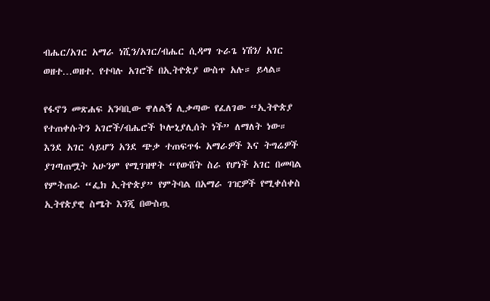ብሔር/አገር አማራ ነሺን/አገር/ብሔር ሲዳማ ጉራጌ ነሽን/ አገር ወዘተ…ወዘተ. የተባሉ አገሮች በኢትዮጵያ ውስጥ አሉ። ይላል።

የፋኖን መጽሐፍ አንባቢው ዋለልኝ ሊቃጣው የፈለገው “ኢትዮጵያ የተጠቀሱትን አገሮች/ብሔሮች ኮሎኒያሊሰት ነች” ለማለት ነው።
እንደ አገር ሳይሆን አንደ ጭቃ ተጠፍጥፋ አማራዎች እና ትግሬዎች
ያገጣጠሟት አሁንም የሚገዝዋት “የውሸት ስራ የሆነች አገር በመባል የምትጠራ “ፌክ ኢትዮጵያ” የምትባል በአማራ ገዢዎች የሚቀሰቀስ ኢትየጵያዊ ስሜት እንጂ በውስጧ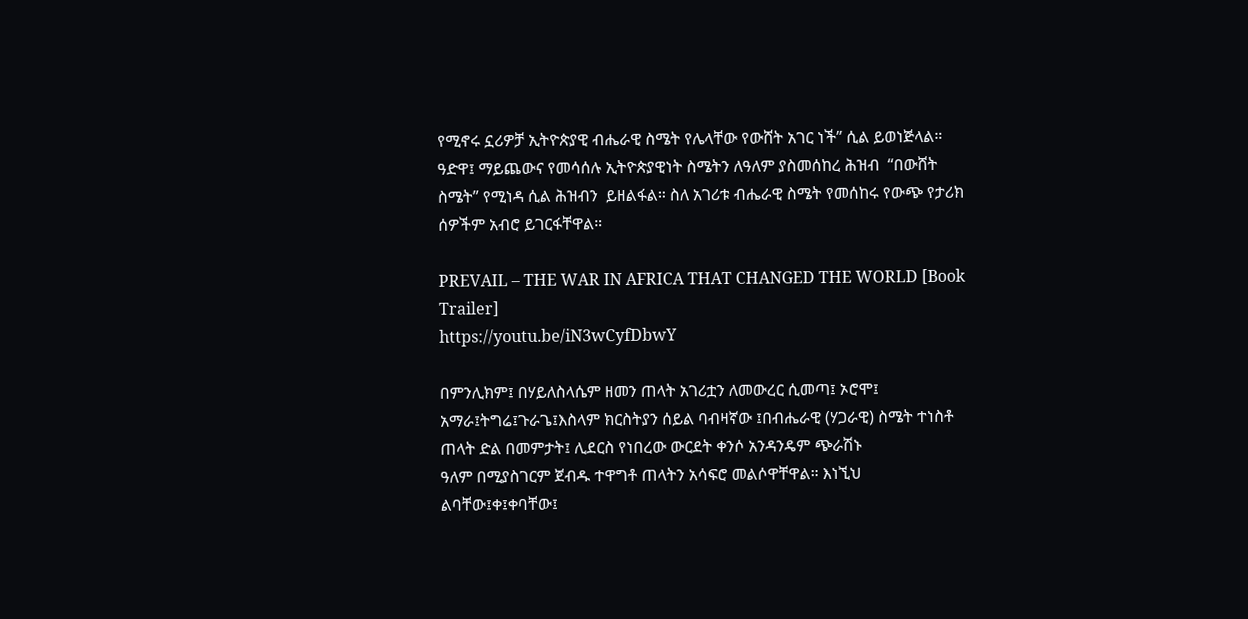የሚኖሩ ኗሪዎቻ ኢትዮጵያዊ ብሔራዊ ስሜት የሌላቸው የውሸት አገር ነች” ሲል ይወነጅላል። ዓድዋ፤ ማይጨውና የመሳሰሉ ኢትዮጵያዊነት ስሜትን ለዓለም ያስመሰከረ ሕዝብ  “በውሸት ስሜት” የሚነዳ ሲል ሕዝብን  ይዘልፋል። ስለ አገሪቱ ብሔራዊ ስሜት የመሰከሩ የውጭ የታሪክ ሰዎችም አብሮ ይገርፋቸዋል።

PREVAIL – THE WAR IN AFRICA THAT CHANGED THE WORLD [Book Trailer]
https://youtu.be/iN3wCyfDbwY

በምንሊክም፤ በሃይለስላሴም ዘመን ጠላት አገሪቷን ለመውረር ሲመጣ፤ ኦሮሞ፤ አማራ፤ትግሬ፤ጉራጌ፤እስላም ክርስትያን ሰይል ባብዛኛው ፤በብሔራዊ (ሃጋራዊ) ስሜት ተነስቶ ጠላት ድል በመምታት፤ ሊደርስ የነበረው ውርደት ቀንሶ አንዳንዴም ጭራሽኑ
ዓለም በሚያስገርም ጀብዱ ተዋግቶ ጠላትን አሳፍሮ መልሶዋቸዋል። እነኚህ  ልባቸው፤ቀ፤ቀባቸው፤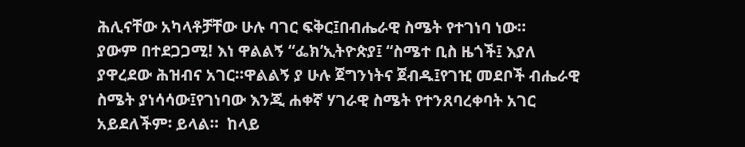ሕሊናቸው አካላቶቻቸው ሁሉ ባገር ፍቅር፤በብሔራዊ ስሜት የተገነባ ነው።
ያውም በተደጋጋሚ! እነ ዋልልኝ “ፌክ’ኢትዮጵያ፤ “ስሜተ ቢስ ዜጎች፤ እያለ ያዋረደው ሕዝብና አገር።ዋልልኝ ያ ሁሉ ጀግንነትና ጀብዱ፤የገዢ መደቦች ብሔራዊ ስሜት ያነሳሳው፤የገነባው እንጂ ሐቀኛ ሃገራዊ ስሜት የተንጸባረቀባት አገር አይደለችም፡ ይላል።  ከላይ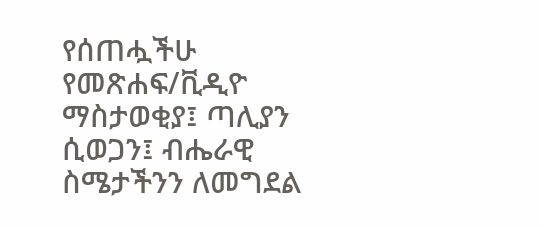የሰጠሗችሁ የመጽሐፍ/ቪዲዮ ማስታወቂያ፤ ጣሊያን ሲወጋን፤ ብሔራዊ ስሜታችንን ለመግደል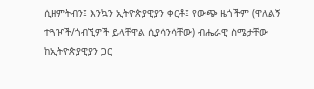ሲዘምትብን፤ እንኳን ኢትዮጵያዊያን ቀርቶ፤ የውጭ ዜጎችም (ዋለልኝ ተጓዦች/ጎብኚዎች ይላቸዋል ሲያሳንሳቸው) ብሔራዊ ስሜታቸው ከኢትዮጵያዊያን ጋር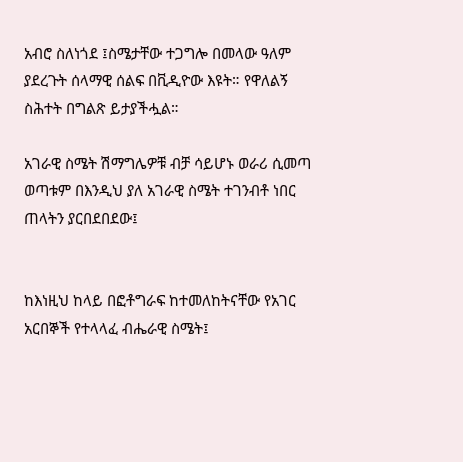አብሮ ስለነጎደ ፤ስሜታቸው ተጋግሎ በመላው ዓለም ያደረጉት ሰላማዊ ሰልፍ በቪዲዮው እዩት። የዋለልኝ ስሕተት በግልጽ ይታያችሗል።

አገራዊ ስሜት ሽማግሌዎቹ ብቻ ሳይሆኑ ወራሪ ሲመጣ ወጣቱም በእንዲህ ያለ አገራዊ ስሜት ተገንብቶ ነበር ጠላትን ያርበደበደው፤


ከእነዚህ ከላይ በፎቶግራፍ ከተመለከትናቸው የአገር አርበኞች የተላላፈ ብሔራዊ ስሜት፤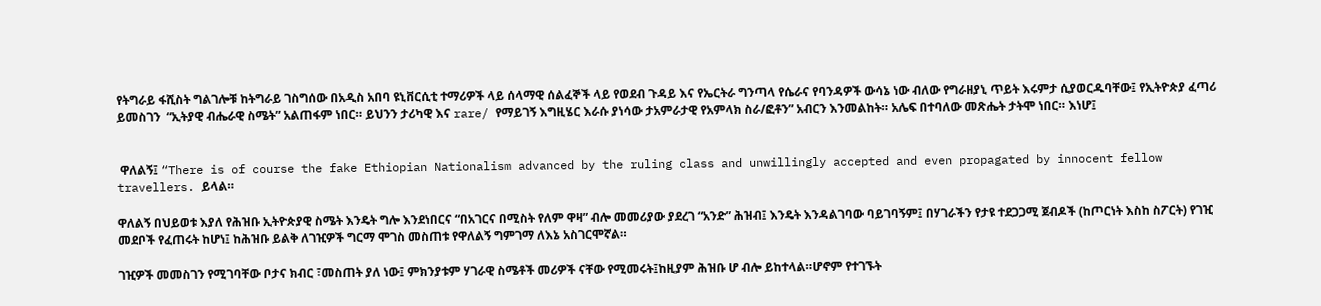የትግራይ ፋሺስት ግልገሎቹ ከትግራይ ገስግሰው በአዲስ አበባ ዩኒቨርሲቲ ተማሪዎች ላይ ሰላማዊ ሰልፈኞች ላይ የወደብ ጉዳይ እና የኤርትራ ግንጣላ የሴራና የባንዳዎች ውሳኔ ነው ብለው የግራዘያኒ ጥይት እሩምታ ሲያወርዱባቸው፤ የኢትዮጵያ ፈጣሪ ይመስገን  “ኢትያዊ ብሔራዊ ስሜት” አልጠፋም ነበር። ይህንን ታሪካዊ እና rare/ የማይገኝ እግዚሄር እራሱ ያነሳው ታአምራታዊ የአምላክ ስራ/ፎቶን” አብርን እንመልከት። አሌፍ በተባለው መጽሔት ታትሞ ነበር። እነሆ፤


 ዋለልኝ፤ “There is of course the fake Ethiopian Nationalism advanced by the ruling class and unwillingly accepted and even propagated by innocent fellow travellers. ይላል።

ዋለልኝ በህይወቱ እያለ የሕዝቡ ኢትዮጵያዊ ስሜት እንዴት ግሎ እንደነበርና “በአገርና በሚስት የለም ዋዛ” ብሎ መመሪያው ያደረገ “አንድ” ሕዝብ፤ እንዴት እንዳልገባው ባይገባኝም፤ በሃገራችን የታዩ ተደጋጋሚ ጀብዶች (ከጦርነት እስከ ስፖርት) የገዢ መደቦች የፈጠሩት ከሆነ፤ ከሕዝቡ ይልቅ ለገዢዎች ግርማ ሞገስ መስጠቱ የዋለልኝ ግምገማ ለእኔ አስገርሞኛል።

ገዢዎች መመስገን የሚገባቸው ቦታና ክብር ፣መስጠት ያለ ነው፤ ምክንያቱም ሃገራዊ ስሜቶች መሪዎች ናቸው የሚመሩት፤ከዚያም ሕዝቡ ሆ ብሎ ይከተላል።ሆኖም የተገኙት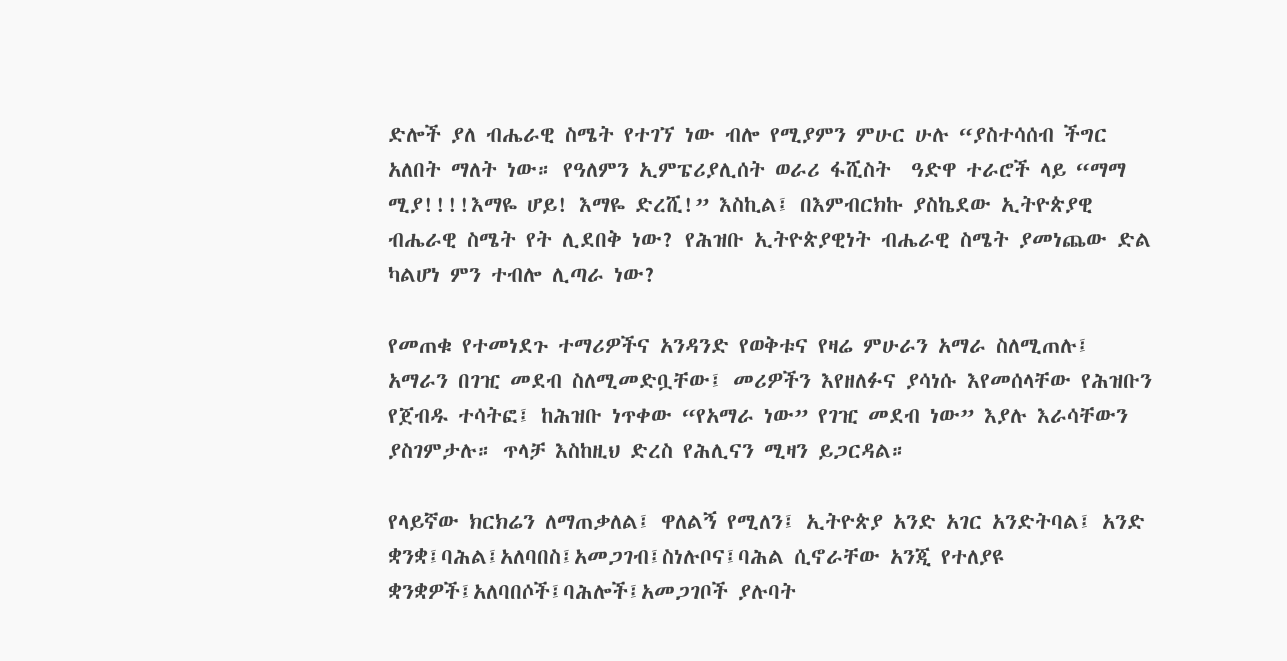ድሎች ያለ ብሔራዊ ስሜት የተገኘ ነው ብሎ የሚያምን ምሁር ሁሉ “ያስተሳሰብ ችግር አለበት ማለት ነው። የዓለምን ኢምፔሪያሊሰት ወራሪ ፋሺስት  ዓድዋ ተራሮች ላይ “ማማ ሚያ!!!!እማዬ ሆይ! እማዬ ድረሺ!” እስኪል፤ በእምብርክኩ ያስኬደው ኢትዮጵያዊ ብሔራዊ ስሜት የት ሊደበቅ ነው? የሕዝቡ ኢትዮጵያዊነት ብሔራዊ ስሜት ያመነጨው ድል ካልሆነ ምን ተብሎ ሊጣራ ነው?

የመጠቁ የተመነደጉ ተማሪዎችና አንዳንድ የወቅቱና የዛሬ ምሁራን አማራ ስለሚጠሉ፤ አማራን በገዢ መደብ ስለሚመድቧቸው፤ መሪዎችን እየዘለፉና ያሳነሱ እየመሰላቸው የሕዝቡን የጀብዱ ተሳትፎ፤ ከሕዝቡ ነጥቀው “የአማራ ነው” የገዢ መደብ ነው” እያሉ እራሳቸውን ያስገምታሉ። ጥላቻ እስከዚህ ድረስ የሕሊናን ሚዛን ይጋርዳል።

የላይኛው ክርክሬን ለማጠቃለል፤ ዋለልኝ የሚለን፤ ኢትዮጵያ አንድ አገር አንድትባል፤ አንድ ቋንቋ፤ባሕል፤አለባበስ፤አመጋገብ፤ስነሉቦና፤ባሕል ሲኖራቸው አንጂ የተለያዩ ቋንቋዎች፤አለባበሶች፤ባሕሎች፤አመጋገቦች ያሉባት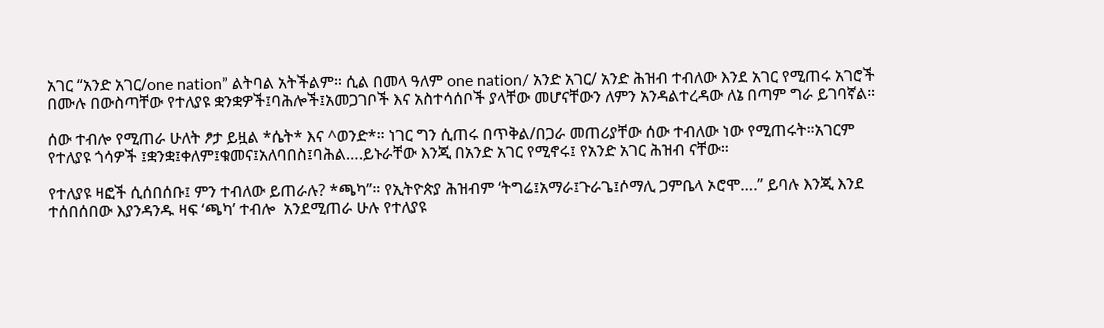አገር “አንድ አገር/one nation” ልትባል አትችልም። ሲል በመላ ዓለም one nation/ አንድ አገር/ አንድ ሕዝብ ተብለው እንደ አገር የሚጠሩ አገሮች በሙሉ በውስጣቸው የተለያዩ ቋንቋዎች፤ባሕሎች፤አመጋገቦች እና አስተሳሰቦች ያላቸው መሆናቸውን ለምን አንዳልተረዳው ለኔ በጣም ግራ ይገባኛል።

ሰው ተብሎ የሚጠራ ሁለት ፆታ ይዟል *ሴት* እና ^ወንድ*። ነገር ግን ሲጠሩ በጥቅል/በጋራ መጠሪያቸው ሰው ተብለው ነው የሚጠሩት።አገርም የተለያዩ ጎሳዎች ፤ቋንቋ፤ቀለም፤ቁመና፤አለባበስ፤ባሕል….ይኑራቸው እንጂ በአንድ አገር የሚኖሩ፤ የአንድ አገር ሕዝብ ናቸው።

የተለያዩ ዛፎች ሲሰበሰቡ፤ ምን ተብለው ይጠራሉ? *ጫካ”። የኢትዮጵያ ሕዝብም ‘ትግሬ፤አማራ፤ጉራጌ፤ሶማሊ ጋምቤላ ኦሮሞ….” ይባሉ እንጂ እንደ ተሰበሰበው እያንዳንዱ ዛፍ ‘ጫካ’ ተብሎ  አንደሚጠራ ሁሉ የተለያዩ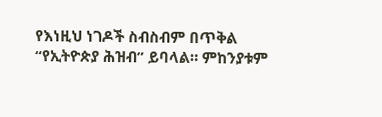የእነዚህ ነገዶች ስብስብም በጥቅል “የኢትዮጵያ ሕዝብ” ይባላል። ምከንያቱም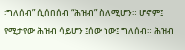፡ግለሰብ” ሲሰበሰብ “ሕዝብ” ስለሚሆን። ሆኖም፤ የሚታየው ሕዝብ ሳይሆን ፤ሰው ነው፤ ግለሰብ። ሕዝብ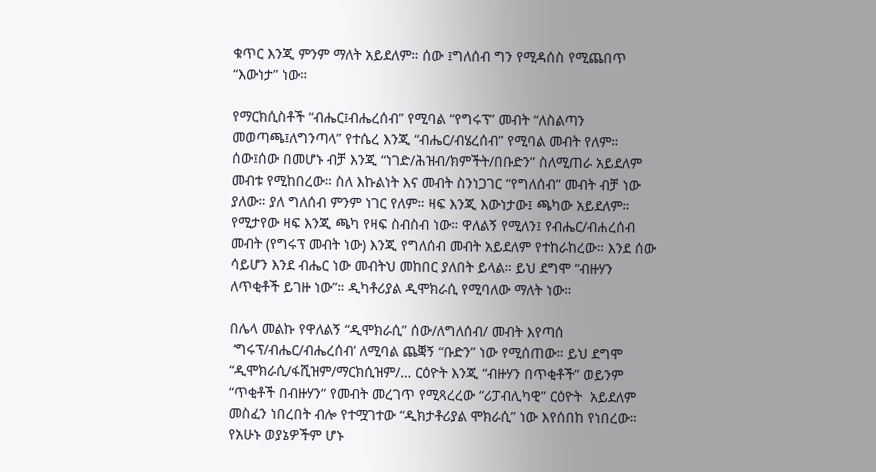ቁጥር እንጂ ምንም ማለት አይደለም። ሰው ፤ግለሰብ ግን የሚዳሰስ የሚጨበጥ “እውነታ” ነው።

የማርክሲስቶች “ብሔር፤ብሔረሰብ” የሚባል “የግሩፕ” መብት “ለስልጣን መወጣጫ፤ለግንጣላ” የተሴረ እንጂ “ብሔር/ብሄረሰብ” የሚባል መብት የለም። ሰው፤ሰው በመሆኑ ብቻ እንጂ “ነገድ/ሕዝብ/ክምችት/በቡድን” ስለሚጠራ አይደለም መብቱ የሚከበረው። ስለ እኩልነት እና መብት ስንነጋገር “የግለሰብ” መብት ብቻ ነው ያለው። ያለ ግለሰብ ምንም ነገር የለም። ዛፍ እንጂ እውነታው፤ ጫካው አይደለም። የሚታየው ዛፍ እንጂ ጫካ የዛፍ ስብስብ ነው። ዋለልኝ የሚለን፤ የብሔር/ብሐረሰብ መብት (የግሩፕ መብት ነው) እንጂ የግለሰብ መብት አይደለም የተከራከረው። እንደ ሰው ሳይሆን እንደ ብሔር ነው መብትህ መከበር ያለበት ይላል። ይህ ደግሞ “ብዙሃን ለጥቂቶች ይገዙ ነው”። ዲካቶሪያል ዲሞክራሲ የሚባለው ማለት ነው።

በሌላ መልኩ የዋለልኝ “ዲሞክራሲ” ሰው/ለግለሰብ/ መብት እየጣሰ
 ‘ግሩፕ/ብሔር/ብሔረሰብ’ ለሚባል ጨቛኝ “ቡድን” ነው የሚሰጠው። ይህ ደግሞ “ዲሞክራሲ/ፋሺዝም/ማርክሲዝም/… ርዕዮት እንጂ “ብዙሃን በጥቂቶች” ወይንም “ጥቂቶች በብዙሃን“ የመብት መረገጥ የሚጻረረው “ሪፓብሊካዊ” ርዕዮት  አይደለም መስፈን ነበረበት ብሎ የተሟገተው “ዲክታቶሪያል ሞክራሲ” ነው እየሰበከ የነበረው። የአሁኑ ወያኔዎችም ሆኑ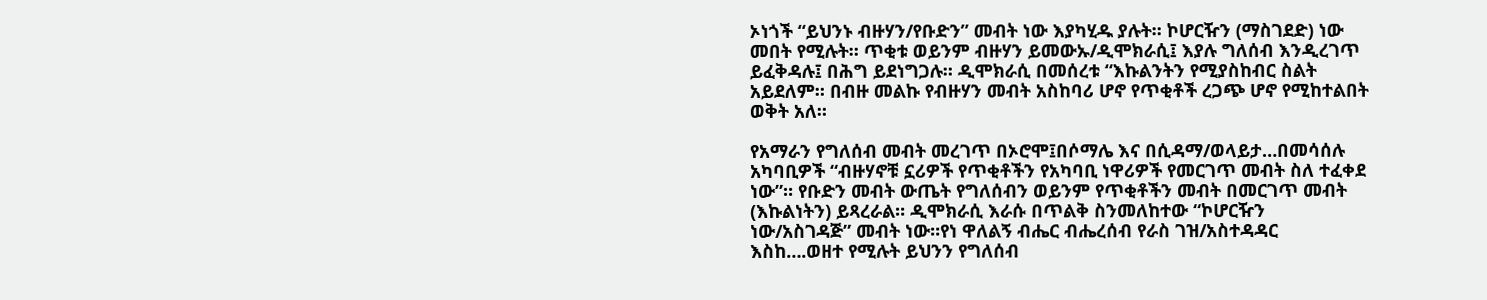ኦነጎች “ይህንኑ ብዙሃን/የቡድን” መብት ነው እያካሂዱ ያሉት። ኮሆርዥን (ማስገደድ) ነው መበት የሚሉት። ጥቂቱ ወይንም ብዙሃን ይመውኡ/ዲሞክራሲ፤ እያሉ ግለሰብ እንዲረገጥ ይፈቅዳሉ፤ በሕግ ይደነግጋሉ። ዲሞክራሲ በመሰረቱ “እኩልንትን የሚያስከብር ስልት አይደለም። በብዙ መልኩ የብዙሃን መብት አስከባሪ ሆኖ የጥቂቶች ረጋጭ ሆኖ የሚከተልበት ወቅት አለ።

የአማራን የግለሰብ መብት መረገጥ በኦሮሞ፤በሶማሌ እና በሲዳማ/ወላይታ…በመሳሰሉ አካባቢዎች “ብዙሃኖቹ ኗሪዎች የጥቂቶችን የአካባቢ ነዋሪዎች የመርገጥ መብት ስለ ተፈቀደ ነው”። የቡድን መብት ውጤት የግለሰብን ወይንም የጥቂቶችን መብት በመርገጥ መብት (እኩልነትን) ይጻረራል። ዲሞክራሲ እራሱ በጥልቅ ስንመለከተው “ኮሆርዥን ነው/አስገዳጅ” መብት ነው።የነ ዋለልኝ ብሔር ብሔረሰብ የራስ ገዝ/አስተዳዳር እስከ….ወዘተ የሚሉት ይህንን የግለሰብ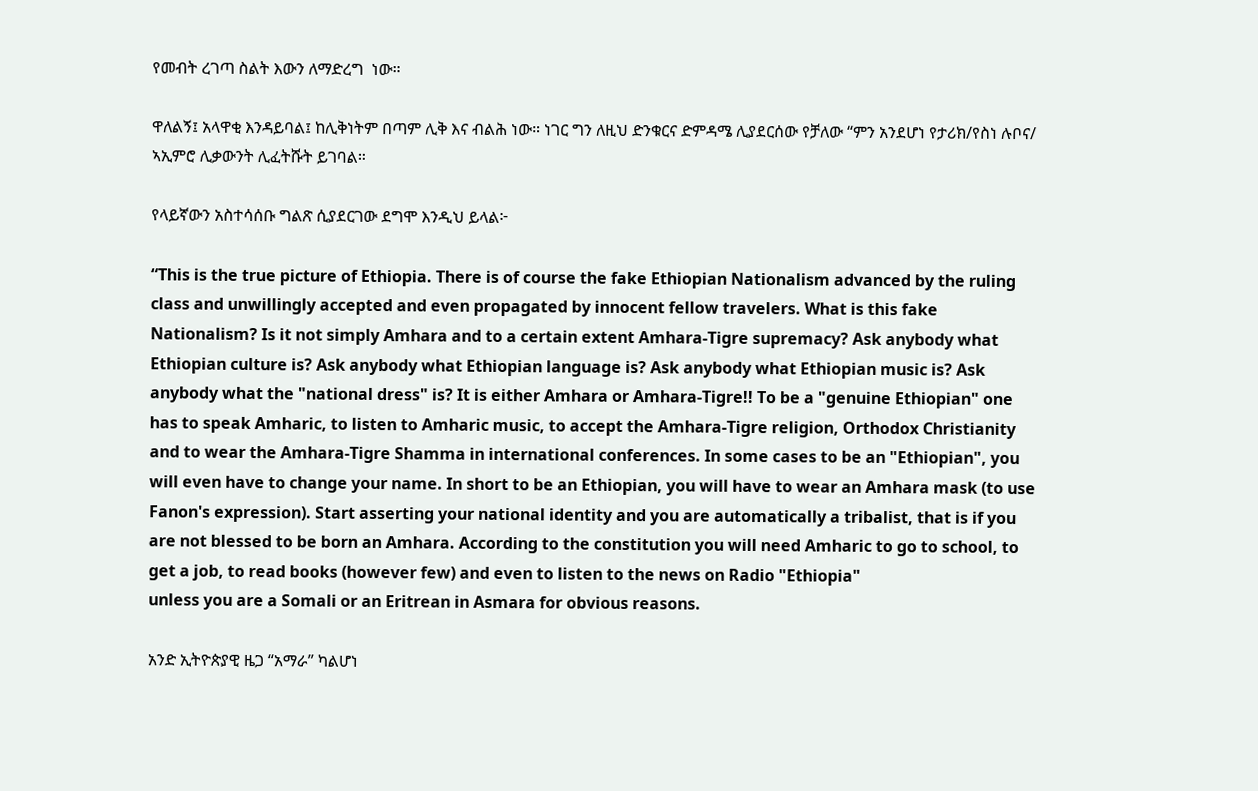የመብት ረገጣ ስልት እውን ለማድረግ  ነው።

ዋለልኝ፤ አላዋቂ እንዳይባል፤ ከሊቅነትም በጣም ሊቅ እና ብልሕ ነው። ነገር ግን ለዚህ ድንቁርና ድምዳሜ ሊያደርሰው የቻለው “ምን አንደሆነ የታሪክ/የስነ ሉቦና/ ኣኢምሮ ሊቃውንት ሊፈትሹት ይገባል።

የላይኛውን አስተሳሰቡ ግልጽ ሲያደርገው ደግሞ እንዲህ ይላል፦

“This is the true picture of Ethiopia. There is of course the fake Ethiopian Nationalism advanced by the ruling class and unwillingly accepted and even propagated by innocent fellow travelers. What is this fake Nationalism? Is it not simply Amhara and to a certain extent Amhara-Tigre supremacy? Ask anybody what Ethiopian culture is? Ask anybody what Ethiopian language is? Ask anybody what Ethiopian music is? Ask anybody what the "national dress" is? It is either Amhara or Amhara-Tigre!! To be a "genuine Ethiopian" one has to speak Amharic, to listen to Amharic music, to accept the Amhara-Tigre religion, Orthodox Christianity and to wear the Amhara-Tigre Shamma in international conferences. In some cases to be an "Ethiopian", you will even have to change your name. In short to be an Ethiopian, you will have to wear an Amhara mask (to use Fanon's expression). Start asserting your national identity and you are automatically a tribalist, that is if you are not blessed to be born an Amhara. According to the constitution you will need Amharic to go to school, to get a job, to read books (however few) and even to listen to the news on Radio "Ethiopia"
unless you are a Somali or an Eritrean in Asmara for obvious reasons.

አንድ ኢትዮጵያዊ ዜጋ “አማራ” ካልሆነ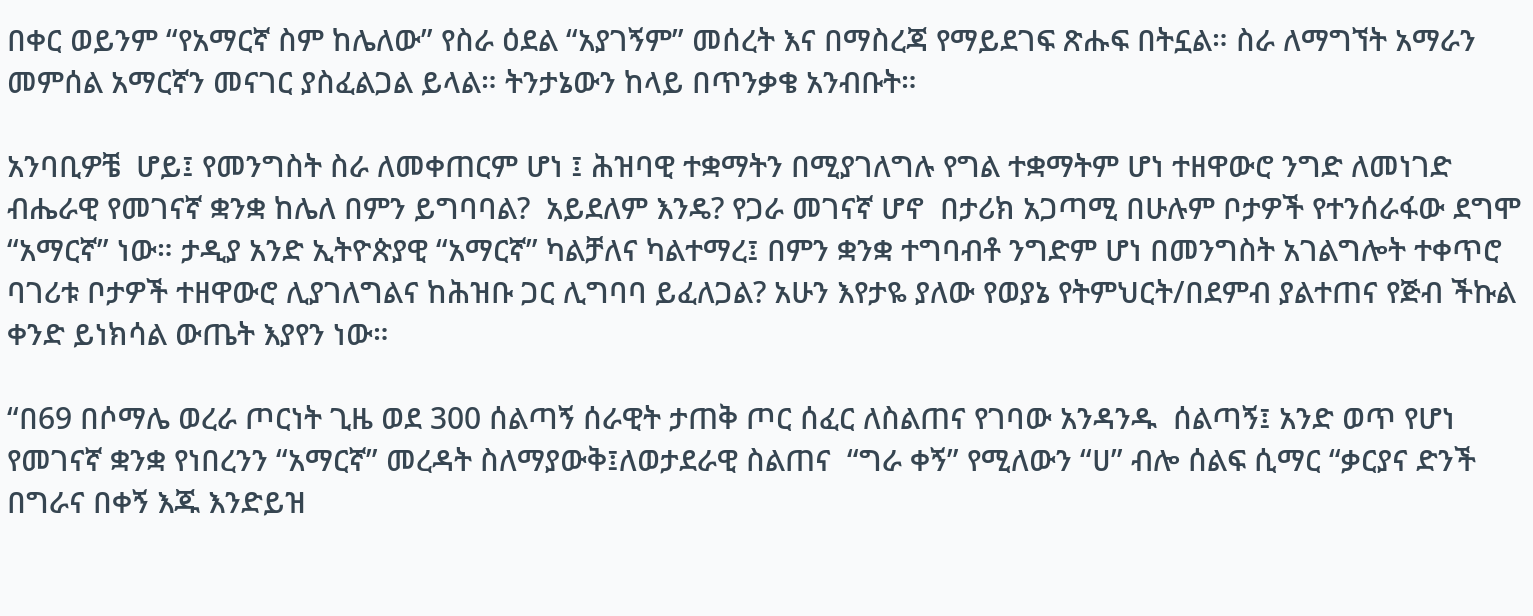በቀር ወይንም “የአማርኛ ስም ከሌለው” የስራ ዕደል “አያገኝም” መሰረት እና በማስረጃ የማይደገፍ ጽሑፍ በትኗል። ስራ ለማግኘት አማራን መምሰል አማርኛን መናገር ያስፈልጋል ይላል። ትንታኔውን ከላይ በጥንቃቄ አንብቡት።

አንባቢዎቼ  ሆይ፤ የመንግስት ስራ ለመቀጠርም ሆነ ፤ ሕዝባዊ ተቋማትን በሚያገለግሉ የግል ተቋማትም ሆነ ተዘዋውሮ ንግድ ለመነገድ ብሔራዊ የመገናኛ ቋንቋ ከሌለ በምን ይግባባል?  አይደለም እንዴ? የጋራ መገናኛ ሆኖ  በታሪክ አጋጣሚ በሁሉም ቦታዎች የተንሰራፋው ደግሞ “አማርኛ” ነው። ታዲያ አንድ ኢትዮጵያዊ “አማርኛ” ካልቻለና ካልተማረ፤ በምን ቋንቋ ተግባብቶ ንግድም ሆነ በመንግስት አገልግሎት ተቀጥሮ  ባገሪቱ ቦታዎች ተዘዋውሮ ሊያገለግልና ከሕዝቡ ጋር ሊግባባ ይፈለጋል? አሁን እየታዬ ያለው የወያኔ የትምህርት/በደምብ ያልተጠና የጅብ ችኩል ቀንድ ይነክሳል ውጤት እያየን ነው።

“በ69 በሶማሌ ወረራ ጦርነት ጊዜ ወደ 300 ሰልጣኝ ሰራዊት ታጠቅ ጦር ሰፈር ለስልጠና የገባው አንዳንዱ  ሰልጣኝ፤ አንድ ወጥ የሆነ የመገናኛ ቋንቋ የነበረንን “አማርኛ” መረዳት ስለማያውቅ፤ለወታደራዊ ስልጠና  “ግራ ቀኝ” የሚለውን “ሀ” ብሎ ሰልፍ ሲማር “ቃርያና ድንች በግራና በቀኝ እጁ እንድይዝ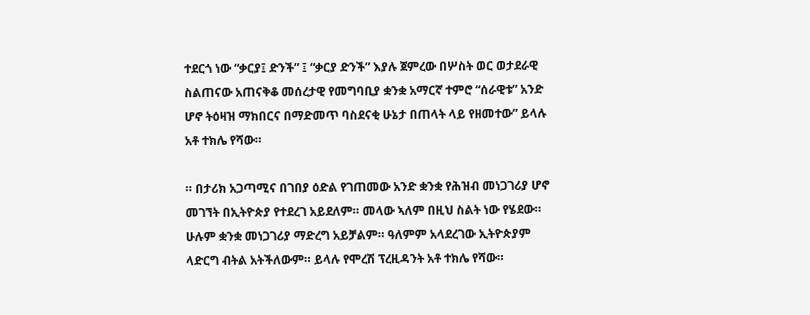ተደርጎ ነው “ቃርያ፤ ድንች” ፤ “ቃርያ ድንች” እያሉ ጀምረው በሦስት ወር ወታደራዊ ስልጠናው አጠናቅቆ መሰረታዊ የመግባቢያ ቋንቋ አማርኛ ተምሮ “ሰራዊቱ” አንድ ሆኖ ትዕዛዝ ማክበርና በማድመጥ ባስደናቂ ሁኔታ በጠላት ላይ የዘመተው” ይላሉ አቶ ተክሌ የሻው።

። በታሪክ አጋጣሚና በገበያ ዕድል የገጠመው አንድ ቋንቋ የሕዝብ መነጋገሪያ ሆኖ መገኘት በኢትዮጵያ የተደረገ አይደለም። መላው ኣለም በዚህ ስልት ነው የሄደው። ሁሉም ቋንቋ መነጋገሪያ ማድረግ አይቻልም። ዓለምም አላደረገው ኢትዮጵያም ላድርግ ብትል አትችለውም። ይላሉ የሞረሽ ፕረዚዳንት አቶ ተክሌ የሻው።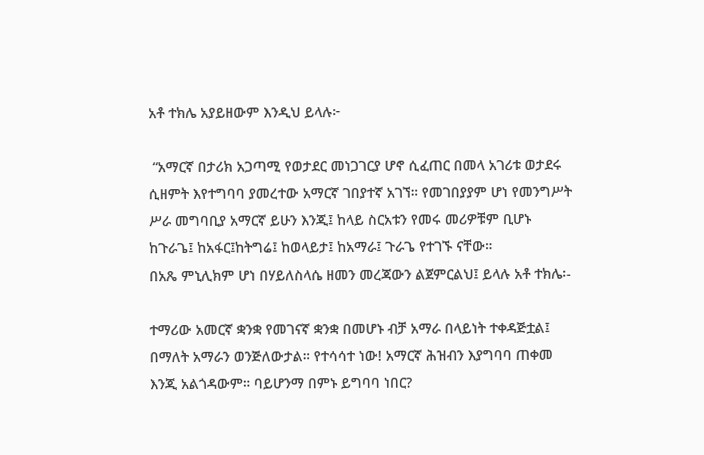አቶ ተክሌ አያይዘውም እንዲህ ይላሉ፦

 “አማርኛ በታሪክ አጋጣሚ የወታደር መነጋገርያ ሆኖ ሲፈጠር በመላ አገሪቱ ወታደሩ ሲዘምት እየተግባባ ያመረተው አማርኛ ገበያተኛ አገኘ። የመገበያያም ሆነ የመንግሥት ሥራ መግባቢያ አማርኛ ይሁን እንጂ፤ ከላይ ስርአቱን የመሩ መሪዎቹም ቢሆኑ ከጉራጌ፤ ከአፋር፤ከትግሬ፤ ከወላይታ፤ ከአማራ፤ ጉራጌ የተገኙ ናቸው።
በአጼ ምኒሊክም ሆነ በሃይለስላሴ ዘመን መረጃውን ልጀምርልህ፤ ይላሉ አቶ ተክሌ፡-

ተማሪው አመርኛ ቋንቋ የመገናኛ ቋንቋ በመሆኑ ብቻ አማራ በላይነት ተቀዳጅቷል፤ በማለት አማራን ወንጅለውታል። የተሳሳተ ነው! አማርኛ ሕዝብን እያግባባ ጠቀመ እንጂ አልጎዳውም። ባይሆንማ በምኑ ይግባባ ነበር?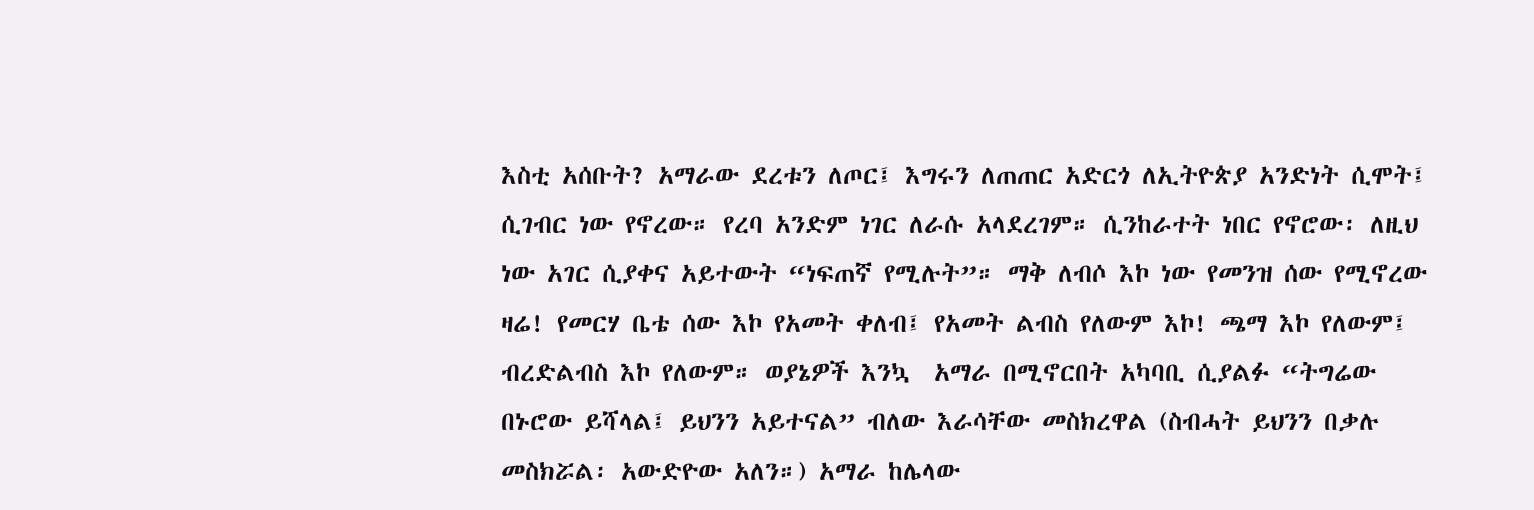እስቲ አሰቡት? አማራው ደረቱን ለጦር፤ እግሩን ለጠጠር አድርጎ ለኢትዮጵያ አንድነት ሲሞት፤ ሲገብር ነው የኖረው። የረባ አንድም ነገር ለራሱ አላደረገም። ሲንከራተት ነበር የኖሮው፡ ለዚህ ነው አገር ሲያቀና አይተውት “ነፍጠኛ የሚሉት”። ማቅ ለብሶ እኮ ነው የመንዝ ሰው የሚኖረው ዛሬ! የመርሃ ቤቴ ሰው እኮ የአመት ቀለብ፤ የአመት ልብስ የለውም እኮ! ጫማ እኮ የለውም፤ ብረድልብስ እኮ የለውም። ወያኔዎች እንኳ  አማራ በሚኖርበት አካባቢ ሲያልፉ “ትግሬው በኑሮው ይሻላል፤ ይህንን አይተናል” ብለው እራሳቸው መስክረዋል (ስብሓት ይህንን በቃሉ መስክሯል፡ አውድዮው አለን።) አማራ ከሌላው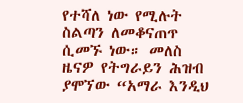የተሻለ ነው የሚሉት ስልጣን ለመቆናጠጥ ሲመኙ ነው። መለስ ዜናዎ የትግራይን ሕዝብ ያሞኘው “አማራ እንዲህ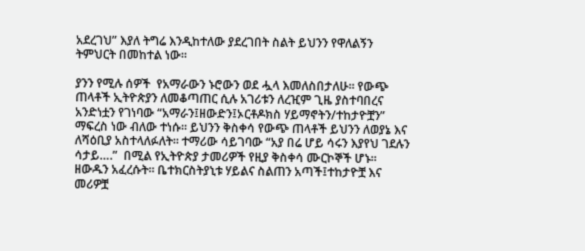አደረገህ” እያለ ትግሬ እንዲከተለው ያደረገበት ስልት ይህንን የዋለልኝን ትምህርት በመከተል ነው።

ያንን የሚሉ ሰዎች  የአማራውን ኑሮውን ወደ ሗላ እመለስበታለሁ። የውጭ ጠላቶች ኢትዮጵያን ለመቆጣጠር ሲሉ አገሪቱን ለረዢም ጊዜ ያስተባበረና አንድነቷን የገነባው “አማራን፤ዘውድን፤ኦርቶዶክስ ሃይማኖትን/ተከታዮቿን” ማፍረስ ነው ብለው ተነሱ። ይህንን ቅስቀሳ የውጭ ጠላቶች ይህንን ለወያኔ እና ለሻዕቢያ አስተላለፉለት። ተማሪው ሳይገባው “አያ በሬ ሆይ ሳሩን እያየህ ገደሉን ሳታይ….”  በሚል የኢትዮጵያ ታመሪዎች የዚያ ቅስቀሳ ሙርኮኞች ሆኑ። ዘውዱን አፈረሱት። ቤተክርስትያኒቱ ሃይልና ስልጠን አጣች፤ተከታዮቿ እና መሪዎቿ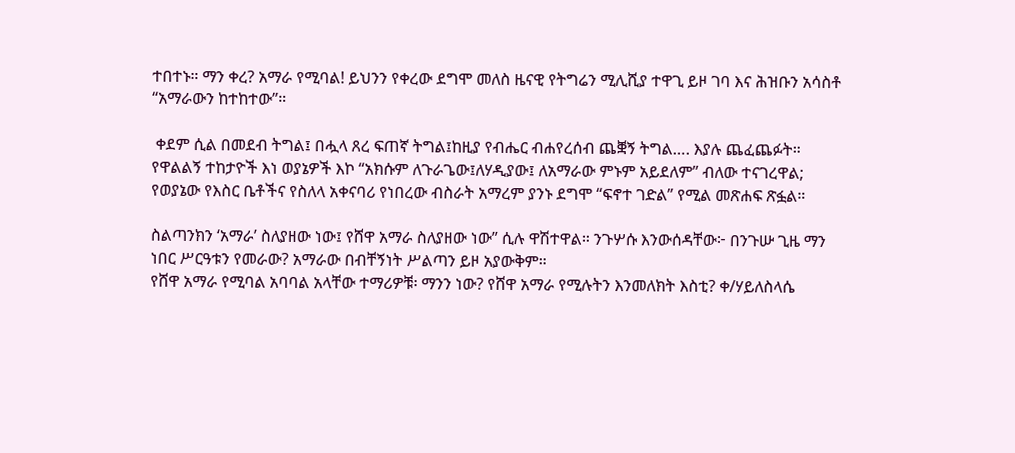ተበተኑ። ማን ቀረ? አማራ የሚባል! ይህንን የቀረው ደግሞ መለስ ዜናዊ የትግሬን ሚሊሺያ ተዋጊ ይዞ ገባ እና ሕዝቡን አሳስቶ “አማራውን ከተከተው”።

 ቀደም ሲል በመደብ ትግል፤ በሗላ ጸረ ፍጠኛ ትግል፤ከዚያ የብሔር ብሐየረሰብ ጨቛኝ ትግል…. እያሉ ጨፈጨፉት። የዋልልኝ ተከታዮች እነ ወያኔዎች እኮ “አክሱም ለጉራጌው፤ለሃዲያው፤ ለአማራው ምኑም አይደለም” ብለው ተናገረዋል; የወያኔው የእስር ቤቶችና የስለላ አቀናባሪ የነበረው ብስራት አማረም ያንኑ ደግሞ “ፍኖተ ገድል” የሚል መጽሐፍ ጽፏል።

ስልጣንክን ‘አማራ’ ስለያዘው ነው፤ የሸዋ አማራ ስለያዘው ነው” ሲሉ ዋሽተዋል። ንጉሦሱ እንውሰዳቸው፦ በንጉሡ ጊዜ ማን ነበር ሥርዓቱን የመራው? አማራው በብቸኝነት ሥልጣን ይዞ አያውቅም።
የሸዋ አማራ የሚባል አባባል አላቸው ተማሪዎቹ፡ ማንን ነው? የሸዋ አማራ የሚሉትን እንመለክት እስቲ? ቀ/ሃይለስላሴ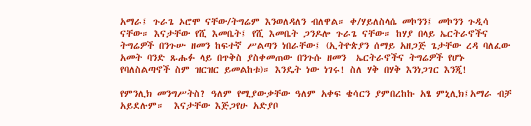አማራ፤ ጉራጌ ኦሮሞ ናቸው/ትግሬም እንወለዳለን ብለዋል። ቀ/ሃይለስላሴ መኮንን፤ መኮንን ጉዲሳ ናቸው። እናታቸው የሺ እመቤት፤ የሺ እመቤት ጋንዶሎ ጉራጌ ናቸው። ከሃያ በላይ ኤርትራኖችና ትግሬዎች በንጉሡ ዘመን ከፍተኛ ሥልጣን ነበራቸው፤ (ኢትዮጵያን ሰማይ አዘጋጅ ጌታቸው ረዳ ባለፈው አመት ባንድ ጹሑፉ ላይ በጥቅስ ያስቀመጠው በንጉሱ ዘመን  ኤርትራኖችና ትግሬዎች የሆኑ የባለስልጣኖች ስም ዝርዝር ይመልከቱ)። እንዴት ነው ነገሩ! ስለ ሃቅ በሃቅ እንነጋገር እንጂ!

የምንሊክ መንግሥትስ? ዓለም የሚያውቃቸው ዓለም አቀፍ ቄሳርን ያምበረከኩ አፄ ምኒሊክ፤አማራ ብቻ አይደሉም።  እናታቸው እጅጋየሁ አድያቦ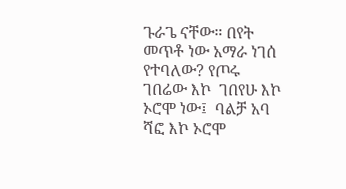ጉራጌ ናቸው። በየት መጥቶ ነው አማራ ነገሰ የተባለው? የጦሩ ገበሬው እኮ  ገበየሁ እኮ ኦሮሞ ነው፤  ባልቻ አባ ሻፎ እኮ ኦሮሞ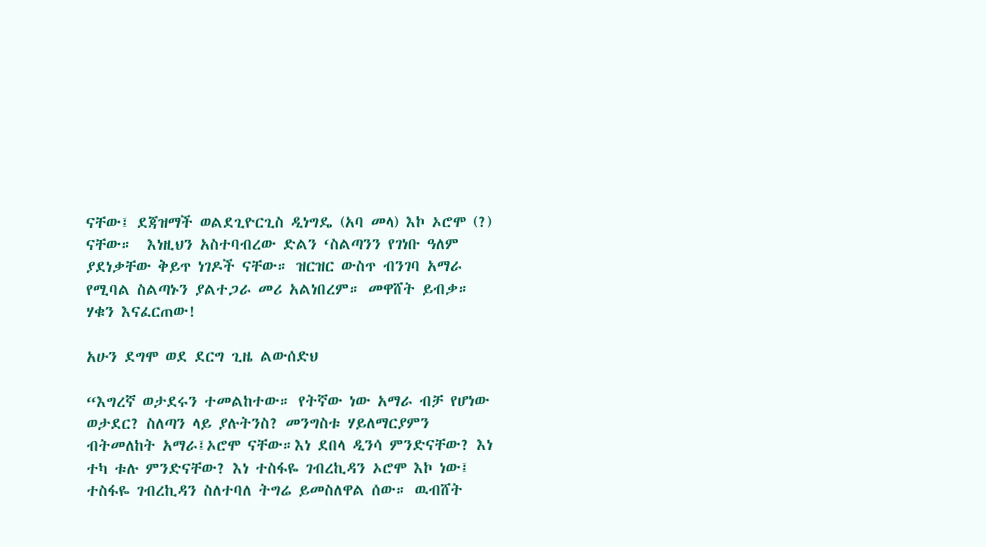ናቸው፤ ደጃዝማች ወልደጊዮርጊስ ዲነግዴ (አባ መላ) እኮ ኦሮሞ (?) ናቸው።  እነዚህን አስተባብረው ድልን ‘ስልጣንን የገነቡ ዓለም ያደነቃቸው ቅይጥ ነገዶች ናቸው። ዝርዝር ውስጥ ብንገባ አማራ የሚባል ስልጣኑን ያልተጋራ መሪ አልነበረም። መዋሸት ይብቃ። ሃቁን እናፈርጠው!

አሁን ደግሞ ወደ ደርግ ጊዜ ልውሰድህ

“እግረኛ ወታደሩን ተመልከተው። የትኛው ነው አማራ ብቻ የሆነው ወታደር? ስለጣን ላይ ያሉትንስ? መንግስቱ ሃይለማርያምን ብትመለከት አማራ፤ኦሮሞ ናቸው።እነ ደበላ ዲንሳ ምንድናቸው? እነ ተካ ቱሉ ምንድናቸው? እነ ተስፋዬ ገብረኪዳን ኦሮሞ እኮ ነው፤ ተስፋዬ ገብረኪዳን ስለተባለ ትግሬ ይመስለዋል ሰው። ዉብሸት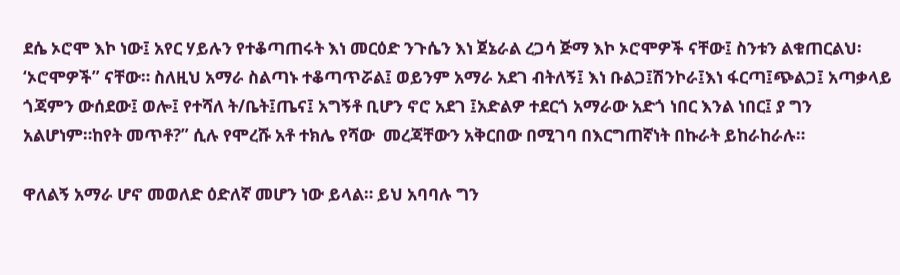ደሴ ኦሮሞ እኮ ነው፤ አየር ሃይሉን የተቆጣጠሩት እነ መርዕድ ንጉሴን እነ ጀኔራል ረጋሳ ጅማ እኮ ኦሮሞዎች ናቸው፤ ስንቱን ልቁጠርልህ፡ ‘ኦሮሞዎች” ናቸው። ስለዚህ አማራ ስልጣኑ ተቆጣጥሯል፤ ወይንም አማራ አደገ ብትለኝ፤ እነ ቡልጋ፤ሽንኮራ፤እነ ፋርጣ፤ጭልጋ፤ አጣቃላይ ጎጃምን ውሰደው፤ ወሎ፤ የተሻለ ት/ቤት፤ጤና፤ አግኝቶ ቢሆን ኖሮ አደገ ፤አድልዎ ተደርጎ አማራው አድጎ ነበር እንል ነበር፤ ያ ግን አልሆነም።ከየት መጥቶ?” ሲሉ የሞረሹ አቶ ተክሌ የሻው  መረጃቸውን አቅርበው በሚገባ በእርግጠኛነት በኩራት ይከራከራሉ።

ዋለልኝ አማራ ሆኖ መወለድ ዕድለኛ መሆን ነው ይላል። ይህ አባባሉ ግን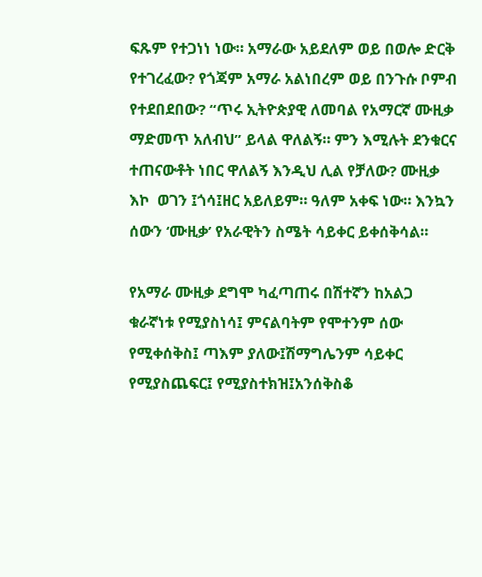ፍጹም የተጋነነ ነው። አማራው አይደለም ወይ በወሎ ድርቅ የተገረፈው? የጎጃም አማራ አልነበረም ወይ በንጉሱ ቦምብ የተደበደበው? “ጥሩ ኢትዮጵያዊ ለመባል የአማርኛ ሙዚቃ ማድመጥ አለብህ” ይላል ዋለልኝ። ምን እሚሉት ደንቁርና ተጠናውቶት ነበር ዋለልኝ እንዲህ ሊል የቻለው? ሙዚቃ እኮ  ወገን ፤ጎሳ፤ዘር አይለይም። ዓለም አቀፍ ነው። እንኳን ሰውን ‘ሙዚቃ’ የአራዊትን ስሜት ሳይቀር ይቀሰቅሳል።

የአማራ ሙዚቃ ደግሞ ካፈጣጠሩ በሽተኛን ከአልጋ ቁራኛነቱ የሚያስነሳ፤ ምናልባትም የሞተንም ሰው የሚቀሰቅስ፤ ጣእም ያለው፤ሽማግሌንም ሳይቀር የሚያስጨፍር፤ የሚያስተክዝ፤አንሰቅስቆ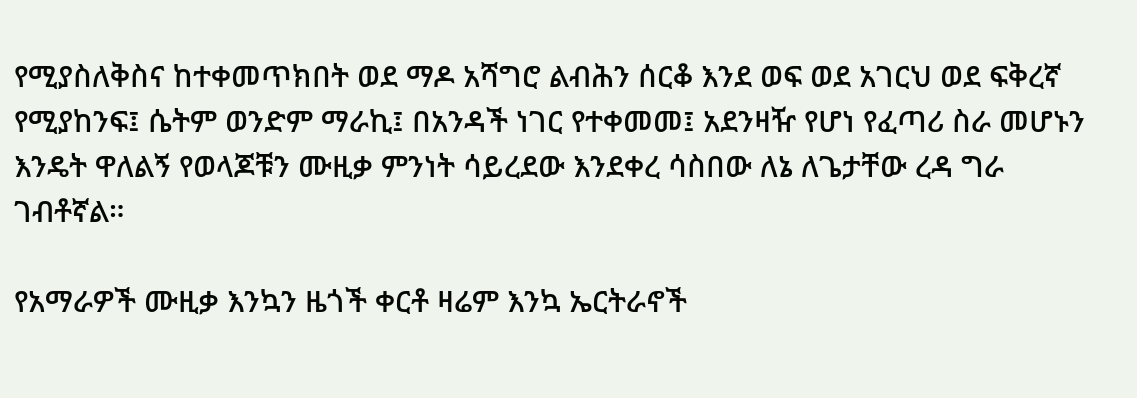የሚያስለቅስና ከተቀመጥክበት ወደ ማዶ አሻግሮ ልብሕን ሰርቆ እንደ ወፍ ወደ አገርህ ወደ ፍቅረኛ የሚያከንፍ፤ ሴትም ወንድም ማራኪ፤ በአንዳች ነገር የተቀመመ፤ አደንዛዥ የሆነ የፈጣሪ ስራ መሆኑን እንዴት ዋለልኝ የወላጆቹን ሙዚቃ ምንነት ሳይረደው እንደቀረ ሳስበው ለኔ ለጌታቸው ረዳ ግራ ገብቶኛል።

የአማራዎች ሙዚቃ እንኳን ዜጎች ቀርቶ ዛሬም እንኳ ኤርትራኖች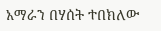አማራን በሃሰት ተበክለው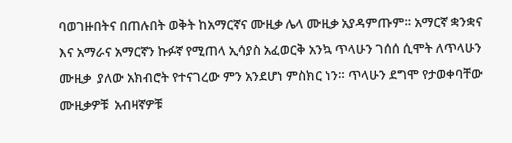ባወገዙበትና በጠሉበት ወቅት ከአማርኛና ሙዚቃ ሌላ ሙዚቃ አያዳምጡም። አማርኛ ቋንቋና እና አማራና አማርኛን ኩፉኛ የሚጠላ ኢሳያስ አፈወርቅ አንኳ ጥላሁን ገሰሰ ሲሞት ለጥላሁን ሙዚቃ  ያለው አክብሮት የተናገረው ምን አንደሆነ ምስክር ነን። ጥላሁን ደግሞ የታወቀባቸው ሙዚቃዎቹ  አብዛኛዎቹ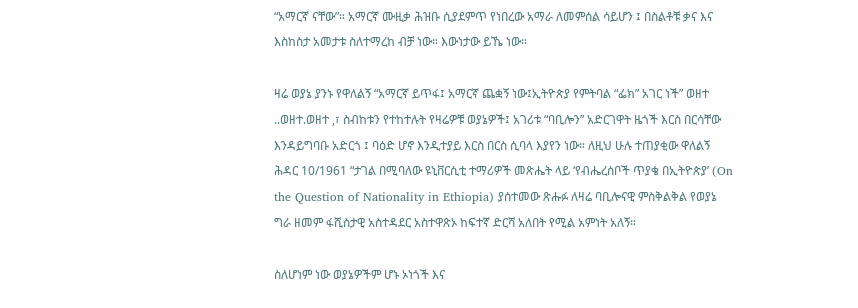“አማርኛ ናቸው”። አማርኛ ሙዚቃ ሕዝቡ ሲያደምጥ የነበረው አማራ ለመምሰል ሳይሆን ፤ በስልቶቹ ቃና እና እስከስታ አመታቱ ስለተማረከ ብቻ ነው። እውነታው ይኼ ነው።

ዛሬ ወያኔ ያንኑ የዋለልኝ “አማርኛ ይጥፋ፤ አማርኛ ጨቋኝ ነው፤ኢትዮጵያ የምትባል “ፌክ” አገር ነች” ወዘተ ..ወዘተ.ወዘተ ,፣ ስብከቱን የተከተሉት የዛሬዎቹ ወያኔዎች፤ አገሪቱ “ባቢሎን” አድርገዋት ዜጎች እርስ በርሳቸው እንዳይግባቡ አድርጎ ፤ ባዕድ ሆኖ እንዲተያይ እርስ በርስ ሲባላ እያየን ነው። ለዚህ ሁሉ ተጠያቂው ዋለልኝ ሕዳር 10/1961 “ታገል በሚባለው ዩኒቨርሲቲ ተማሪዎች መጽሔት ላይ ‘የብሔረሰቦች ጥያቄ በኢትዮጵያ’ (On the Question of Nationality in Ethiopia) ያሰተመው ጽሑፉ ለዛሬ ባቢሎናዊ ምስቅልቅል የወያኔ ግራ ዘመም ፋሺስታዊ አስተዳደር አስተዋጽኦ ከፍተኛ ድርሻ አለበት የሚል አምነት አለኝ።

ስለሆነም ነው ወያኔዎችም ሆኑ ኦነጎች እና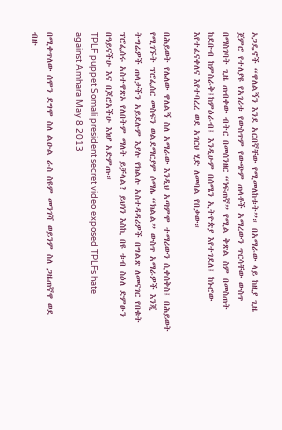ኦጋዴኖች “ዋለልኝን እንደ አርበኛቸው የሚመለከቱት”። በአማራው ላይ ከዚያ ጊዜ ጀምሮ የተለያዩ የአገሪቱ የውስጥም የውጭም ጠላቶች አማረውን ጥርሳቸው ውስጥ በማስገባት ጊዜ ጠብቀው ብትር በመሰንዘር “ነፍጠኛ” የሚል ቅጽል ስም በመስጠት ከደቡብ ከምስራቅ፤ከምዕራብ፤ እንዲሁም በሰሜን ኢትዮጵያ እየተገደለ፤ ከኑሮው እየተፈናቀለና እየተባረረ ወደ አገርህ ሂድ ለመባል የበቃው።

በሕይወት የሌለው ዋለልኝ ስለ አማራው እንዲህ አጣምሞ ተማሪውን ሲቀሰቅስ፤ በሕይወት የሚገኙት ፕሮፌሰር መስፍን ወልደማርያም ሶማሌ “ክልል” ውስጥ አማራዎች እንጂ ትግሬዎች ጠላታችን አይደሉም እያሉ የክልሉ አስተዳዳሪዎች በግልጽ ለመናገር የበቁት ፕሮፌሰሩ አስተዋጽኦ የለበትም ማለት ይቻላል? ይህነን እስኪ በዩ ቱብ ስዕለ ድምፁን በዓይናችሁ እና በጆሮአችሁ እነሆ አድምጡ።
TPLF puppet Somali president secret video exposed TPLFs hate against Amhara May 8 2013

በሚቀጥለው ሰሞን ደግሞ ስለ ልዑል ራስ ስዩም መንገሻ ወይንም ስለ ጋዜጠኛዋ ወደ ብዙ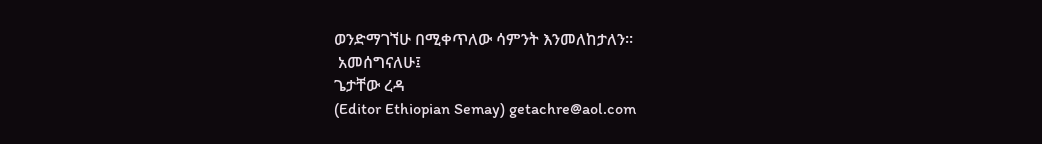ወንድማገኘሁ በሚቀጥለው ሳምንት እንመለከታለን።
 አመሰግናለሁ፤
ጌታቸው ረዳ
(Editor Ethiopian Semay) getachre@aol.com